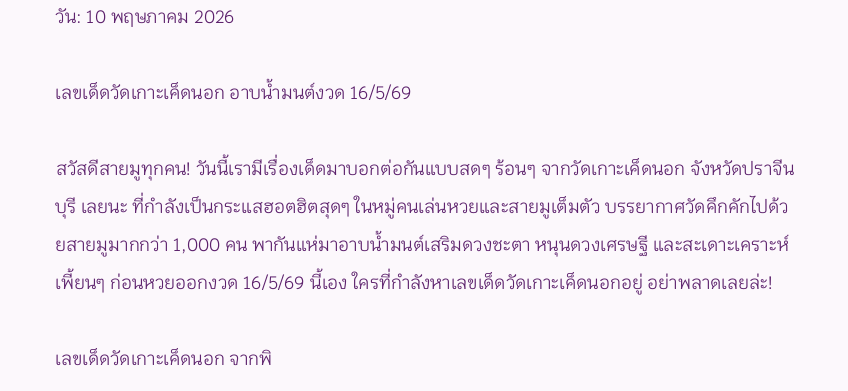วัน: 10 พฤษภาคม 2026

เลขเด็ดวัดเกาะเค็ดนอก อาบน้ำมนต์งวด 16/5/69

สวัสดีสายมูทุกคน! วันนี้เรามีเรื่องเด็ดมาบอกต่อกันแบบสดๆ ร้อนๆ จากวัดเกาะเค็ดนอก จังหวัดปราจีนบุรี เลยนะ ที่กำลังเป็นกระแสฮอตฮิตสุดๆ ในหมู่คนเล่นหวยและสายมูเต็มตัว บรรยากาศวัดคึกคักไปด้วยสายมูมากกว่า 1,000 คน พากันแห่มาอาบน้ำมนต์เสริมดวงชะตา หนุนดวงเศรษฐี และสะเดาะเคราะห์เพี้ยนๆ ก่อนหวยออกงวด 16/5/69 นี้เอง ใครที่กำลังหาเลขเด็ดวัดเกาะเค็ดนอกอยู่ อย่าพลาดเลยล่ะ!

เลขเด็ดวัดเกาะเค็ดนอก จากพิ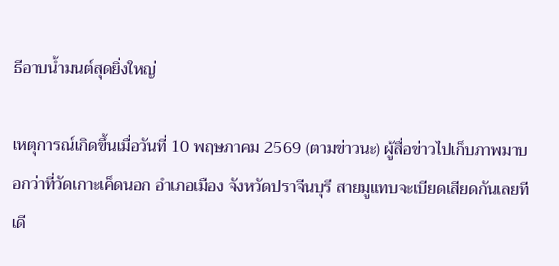ธีอาบน้ำมนต์สุดยิ่งใหญ่

เหตุการณ์เกิดขึ้นเมื่อวันที่ 10 พฤษภาคม 2569 (ตามข่าวนะ) ผู้สื่อข่าวไปเก็บภาพมาบอกว่าที่วัดเกาะเค็ดนอก อำเภอเมือง จังหวัดปราจีนบุรี สายมูแทบจะเบียดเสียดกันเลยทีเดี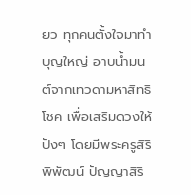ยว ทุกคนตั้งใจมาทำบุญใหญ่ อาบน้ำมนต์จากเทวดามหาสิทธิโชค เพื่อเสริมดวงให้ปังๆ โดยมีพระครูสิริพิพัฒน์ ปัญญาสิริ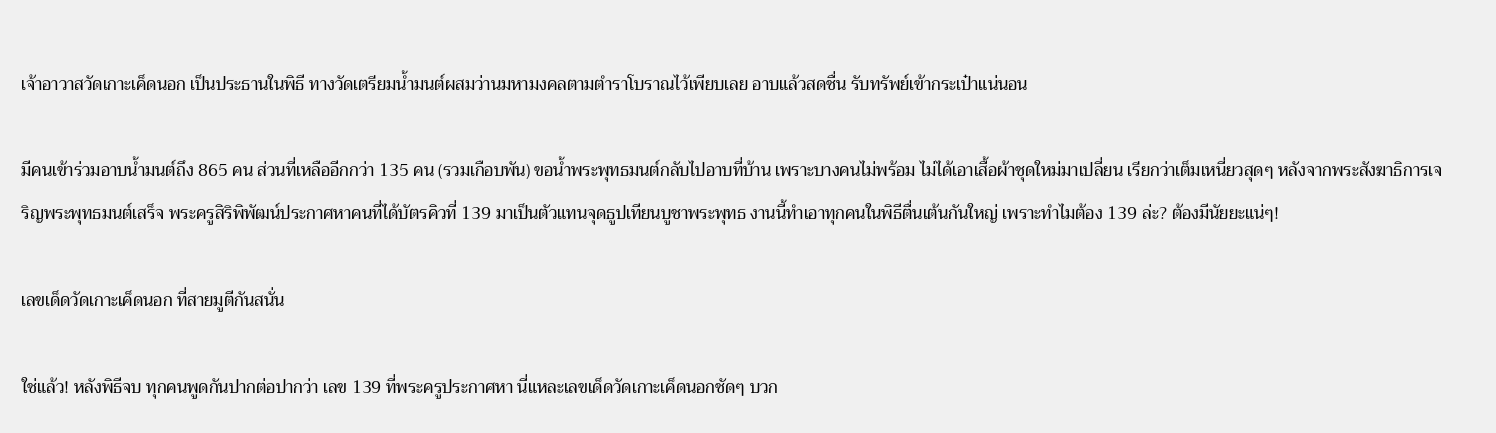เจ้าอาวาสวัดเกาะเค็ดนอก เป็นประธานในพิธี ทางวัดเตรียมน้ำมนต์ผสมว่านมหามงคลตามตำราโบราณไว้เพียบเลย อาบแล้วสดชื่น รับทรัพย์เข้ากระเป๋าแน่นอน

มีคนเข้าร่วมอาบน้ำมนต์ถึง 865 คน ส่วนที่เหลืออีกกว่า 135 คน (รวมเกือบพัน) ขอน้ำพระพุทธมนต์กลับไปอาบที่บ้าน เพราะบางคนไม่พร้อม ไม่ได้เอาเสื้อผ้าชุดใหม่มาเปลี่ยน เรียกว่าเต็มเหนี่ยวสุดๆ หลังจากพระสังฆาธิการเจริญพระพุทธมนต์เสร็จ พระครูสิริพิพัฒน์ประกาศหาคนที่ได้บัตรคิวที่ 139 มาเป็นตัวแทนจุดธูปเทียนบูชาพระพุทธ งานนี้ทำเอาทุกคนในพิธีตื่นเต้นกันใหญ่ เพราะทำไมต้อง 139 ล่ะ? ต้องมีนัยยะแน่ๆ!

เลขเด็ดวัดเกาะเค็ดนอก ที่สายมูตีกันสนั่น

ใช่แล้ว! หลังพิธีจบ ทุกคนพูดกันปากต่อปากว่า เลข 139 ที่พระครูประกาศหา นี่แหละเลขเด็ดวัดเกาะเค็ดนอกชัดๆ บวก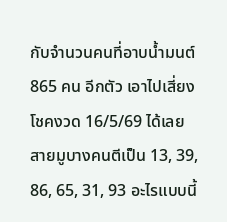กับจำนวนคนที่อาบน้ำมนต์ 865 คน อีกตัว เอาไปเสี่ยงโชคงวด 16/5/69 ได้เลย สายมูบางคนตีเป็น 13, 39, 86, 65, 31, 93 อะไรแบบนี้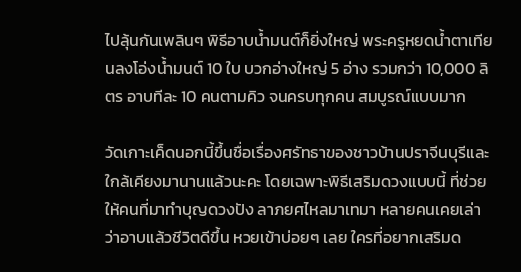ไปลุ้นกันเพลินๆ พิธีอาบน้ำมนต์ก็ยิ่งใหญ่ พระครูหยดน้ำตาเทียนลงโอ่งน้ำมนต์ 10 ใบ บวกอ่างใหญ่ 5 อ่าง รวมกว่า 10,000 ลิตร อาบทีละ 10 คนตามคิว จนครบทุกคน สมบูรณ์แบบมาก

วัดเกาะเค็ดนอกนี้ขึ้นชื่อเรื่องศรัทธาของชาวบ้านปราจีนบุรีและใกล้เคียงมานานแล้วนะคะ โดยเฉพาะพิธีเสริมดวงแบบนี้ ที่ช่วยให้คนที่มาทำบุญดวงปัง ลาภยศไหลมาเทมา หลายคนเคยเล่าว่าอาบแล้วชีวิตดีขึ้น หวยเข้าบ่อยๆ เลย ใครที่อยากเสริมด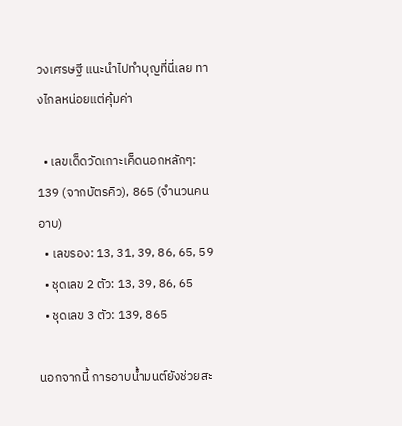วงเศรษฐี แนะนำไปทำบุญที่นี่เลย ทางไกลหน่อยแต่คุ้มค่า

  • เลขเด็ดวัดเกาะเค็ดนอกหลักๆ: 139 (จากบัตรคิว), 865 (จำนวนคนอาบ)
  • เลขรอง: 13, 31, 39, 86, 65, 59
  • ชุดเลข 2 ตัว: 13, 39, 86, 65
  • ชุดเลข 3 ตัว: 139, 865

นอกจากนี้ การอาบน้ำมนต์ยังช่วยสะ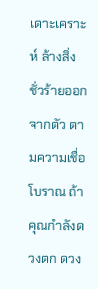เดาะเคราะห์ ล้างสิ่งชั่วร้ายออกจากตัว ตามความเชื่อโบราณ ถ้าคุณกำลังดวงตก ดวง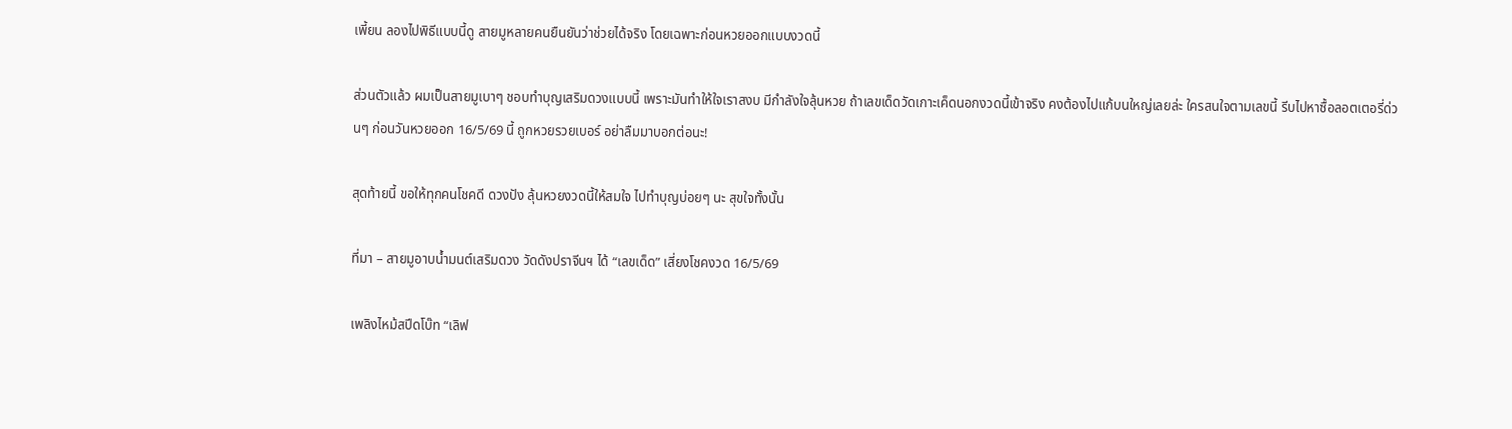เพี้ยน ลองไปพิธีแบบนี้ดู สายมูหลายคนยืนยันว่าช่วยได้จริง โดยเฉพาะก่อนหวยออกแบบงวดนี้

ส่วนตัวแล้ว ผมเป็นสายมูเบาๆ ชอบทำบุญเสริมดวงแบบนี้ เพราะมันทำให้ใจเราสงบ มีกำลังใจลุ้นหวย ถ้าเลขเด็ดวัดเกาะเค็ดนอกงวดนี้เข้าจริง คงต้องไปแก้บนใหญ่เลยล่ะ ใครสนใจตามเลขนี้ รีบไปหาซื้อลอตเตอรี่ด่วนๆ ก่อนวันหวยออก 16/5/69 นี้ ถูกหวยรวยเบอร์ อย่าลืมมาบอกต่อนะ!

สุดท้ายนี้ ขอให้ทุกคนโชคดี ดวงปัง ลุ้นหวยงวดนี้ให้สมใจ ไปทำบุญบ่อยๆ นะ สุขใจทั้งนั้น

ที่มา – สายมูอาบน้ำมนต์เสริมดวง วัดดังปราจีนฯ ได้ “เลขเด็ด” เสี่ยงโชคงวด 16/5/69

เพลิงไหม้สปีดโบ๊ท “เลิฟ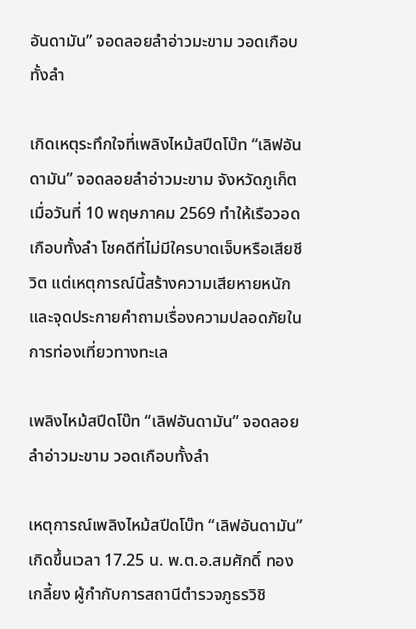อันดามัน” จอดลอยลำอ่าวมะขาม วอดเกือบทั้งลำ

เกิดเหตุระทึกใจที่เพลิงไหม้สปีดโบ๊ท “เลิฟอันดามัน” จอดลอยลำอ่าวมะขาม จังหวัดภูเก็ต เมื่อวันที่ 10 พฤษภาคม 2569 ทำให้เรือวอดเกือบทั้งลำ โชคดีที่ไม่มีใครบาดเจ็บหรือเสียชีวิต แต่เหตุการณ์นี้สร้างความเสียหายหนักและจุดประกายคำถามเรื่องความปลอดภัยในการท่องเที่ยวทางทะเล

เพลิงไหม้สปีดโบ๊ท “เลิฟอันดามัน” จอดลอยลำอ่าวมะขาม วอดเกือบทั้งลำ

เหตุการณ์เพลิงไหม้สปีดโบ๊ท “เลิฟอันดามัน” เกิดขึ้นเวลา 17.25 น. พ.ต.อ.สมศักดิ์ ทองเกลี้ยง ผู้กำกับการสถานีตำรวจภูธรวิชิ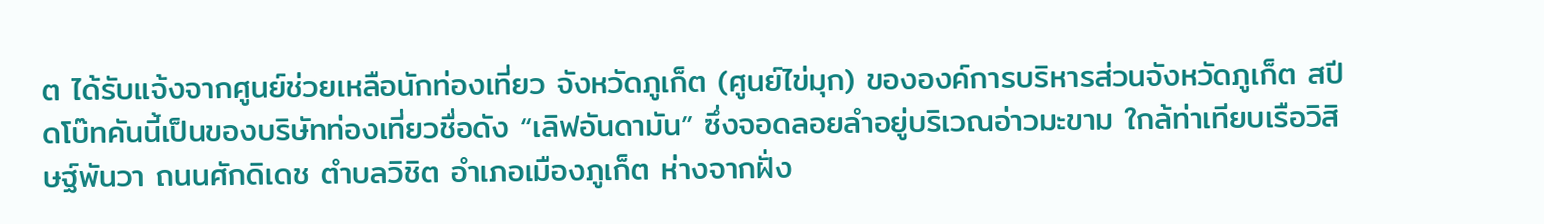ต ได้รับแจ้งจากศูนย์ช่วยเหลือนักท่องเที่ยว จังหวัดภูเก็ต (ศูนย์ไข่มุก) ขององค์การบริหารส่วนจังหวัดภูเก็ต สปีดโบ๊ทคันนี้เป็นของบริษัทท่องเที่ยวชื่อดัง “เลิฟอันดามัน” ซึ่งจอดลอยลำอยู่บริเวณอ่าวมะขาม ใกล้ท่าเทียบเรือวิสิษฐ์พันวา ถนนศักดิเดช ตำบลวิชิต อำเภอเมืองภูเก็ต ห่างจากฝั่ง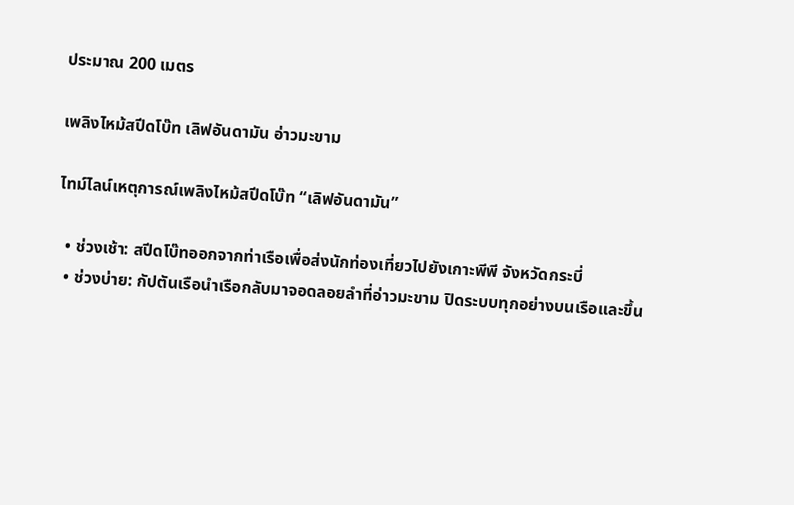ประมาณ 200 เมตร

เพลิงไหม้สปีดโบ๊ท เลิฟอันดามัน อ่าวมะขาม

ไทม์ไลน์เหตุการณ์เพลิงไหม้สปีดโบ๊ท “เลิฟอันดามัน”

  • ช่วงเช้า: สปีดโบ๊ทออกจากท่าเรือเพื่อส่งนักท่องเที่ยวไปยังเกาะพีพี จังหวัดกระบี่
  • ช่วงบ่าย: กัปตันเรือนำเรือกลับมาจอดลอยลำที่อ่าวมะขาม ปิดระบบทุกอย่างบนเรือและขึ้น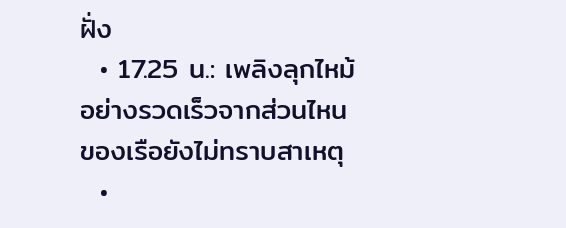ฝั่ง
  • 17.25 น.: เพลิงลุกไหม้อย่างรวดเร็วจากส่วนไหนของเรือยังไม่ทราบสาเหตุ
  •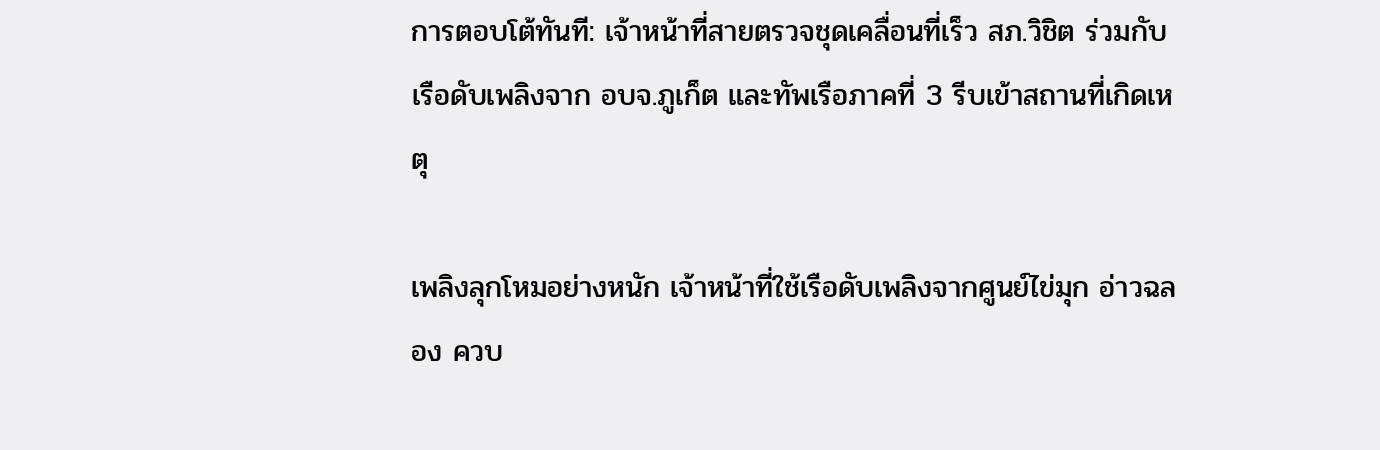การตอบโต้ทันที: เจ้าหน้าที่สายตรวจชุดเคลื่อนที่เร็ว สภ.วิชิต ร่วมกับเรือดับเพลิงจาก อบจ.ภูเก็ต และทัพเรือภาคที่ 3 รีบเข้าสถานที่เกิดเหตุ

เพลิงลุกโหมอย่างหนัก เจ้าหน้าที่ใช้เรือดับเพลิงจากศูนย์ไข่มุก อ่าวฉลอง ควบ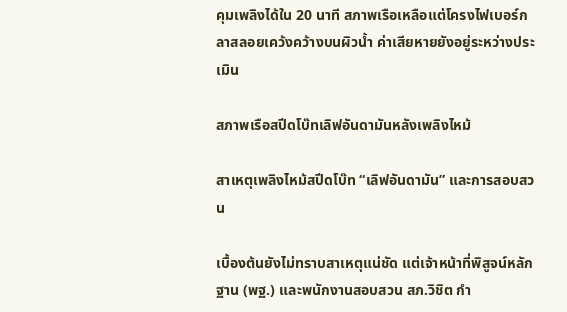คุมเพลิงได้ใน 20 นาที สภาพเรือเหลือแต่โครงไฟเบอร์กลาสลอยเคว้งคว้างบนผิวน้ำ ค่าเสียหายยังอยู่ระหว่างประเมิน

สภาพเรือสปีดโบ๊ทเลิฟอันดามันหลังเพลิงไหม้

สาเหตุเพลิงไหม้สปีดโบ๊ท “เลิฟอันดามัน” และการสอบสวน

เบื้องต้นยังไม่ทราบสาเหตุแน่ชัด แต่เจ้าหน้าที่พิสูจน์หลักฐาน (พฐ.) และพนักงานสอบสวน สภ.วิชิต กำ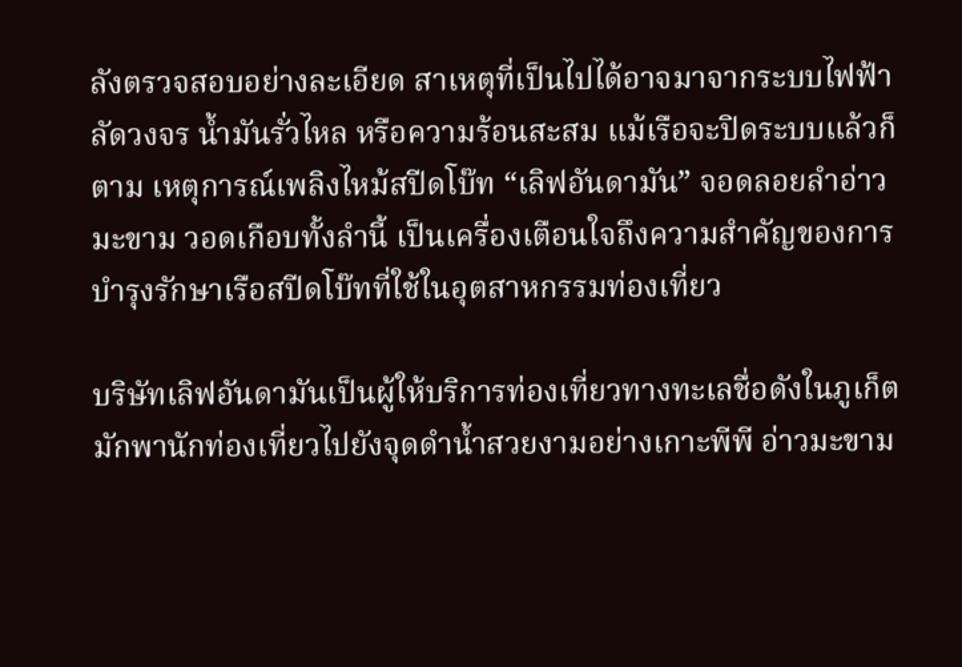ลังตรวจสอบอย่างละเอียด สาเหตุที่เป็นไปได้อาจมาจากระบบไฟฟ้าลัดวงจร น้ำมันรั่วไหล หรือความร้อนสะสม แม้เรือจะปิดระบบแล้วก็ตาม เหตุการณ์เพลิงไหม้สปีดโบ๊ท “เลิฟอันดามัน” จอดลอยลำอ่าวมะขาม วอดเกือบทั้งลำนี้ เป็นเครื่องเตือนใจถึงความสำคัญของการบำรุงรักษาเรือสปีดโบ๊ทที่ใช้ในอุตสาหกรรมท่องเที่ยว

บริษัทเลิฟอันดามันเป็นผู้ให้บริการท่องเที่ยวทางทะเลชื่อดังในภูเก็ต มักพานักท่องเที่ยวไปยังจุดดำน้ำสวยงามอย่างเกาะพีพี อ่าวมะขาม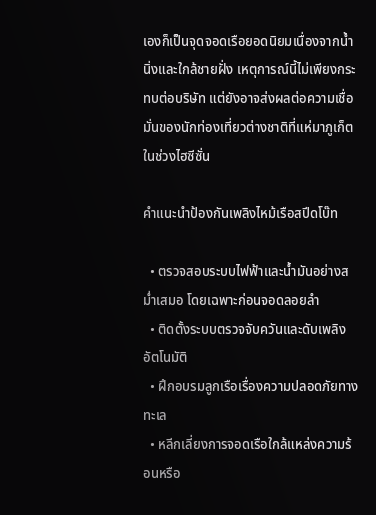เองก็เป็นจุดจอดเรือยอดนิยมเนื่องจากน้ำนิ่งและใกล้ชายฝั่ง เหตุการณ์นี้ไม่เพียงกระทบต่อบริษัท แต่ยังอาจส่งผลต่อความเชื่อมั่นของนักท่องเที่ยวต่างชาติที่แห่มาภูเก็ตในช่วงไฮซีซั่น

คำแนะนำป้องกันเพลิงไหม้เรือสปีดโบ๊ท

  • ตรวจสอบระบบไฟฟ้าและน้ำมันอย่างสม่ำเสมอ โดยเฉพาะก่อนจอดลอยลำ
  • ติดตั้งระบบตรวจจับควันและดับเพลิงอัตโนมัติ
  • ฝึกอบรมลูกเรือเรื่องความปลอดภัยทางทะเล
  • หลีกเลี่ยงการจอดเรือใกล้แหล่งความร้อนหรือ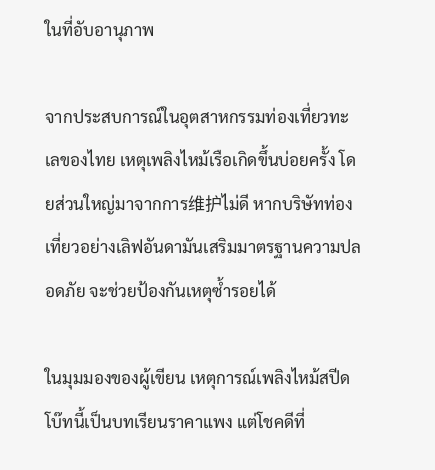ในที่อับอานุภาพ

จากประสบการณ์ในอุตสาหกรรมท่องเที่ยวทะเลของไทย เหตุเพลิงไหม้เรือเกิดขึ้นบ่อยครั้ง โดยส่วนใหญ่มาจากการ维护ไม่ดี หากบริษัทท่องเที่ยวอย่างเลิฟอันดามันเสริมมาตรฐานความปลอดภัย จะช่วยป้องกันเหตุซ้ำรอยได้

ในมุมมองของผู้เขียน เหตุการณ์เพลิงไหม้สปีดโบ๊ทนี้เป็นบทเรียนราคาแพง แต่โชคดีที่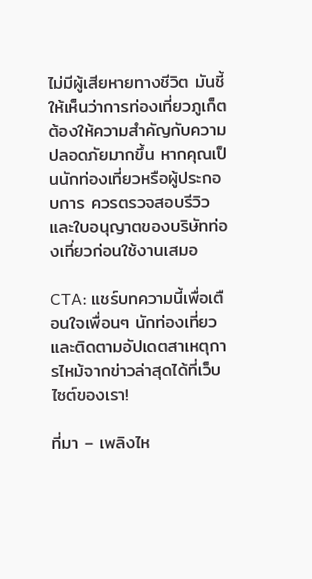ไม่มีผู้เสียหายทางชีวิต มันชี้ให้เห็นว่าการท่องเที่ยวภูเก็ตต้องให้ความสำคัญกับความปลอดภัยมากขึ้น หากคุณเป็นนักท่องเที่ยวหรือผู้ประกอบการ ควรตรวจสอบรีวิวและใบอนุญาตของบริษัทท่องเที่ยวก่อนใช้งานเสมอ

CTA: แชร์บทความนี้เพื่อเตือนใจเพื่อนๆ นักท่องเที่ยว และติดตามอัปเดตสาเหตุการไหม้จากข่าวล่าสุดได้ที่เว็บไซต์ของเรา!

ที่มา – เพลิงไห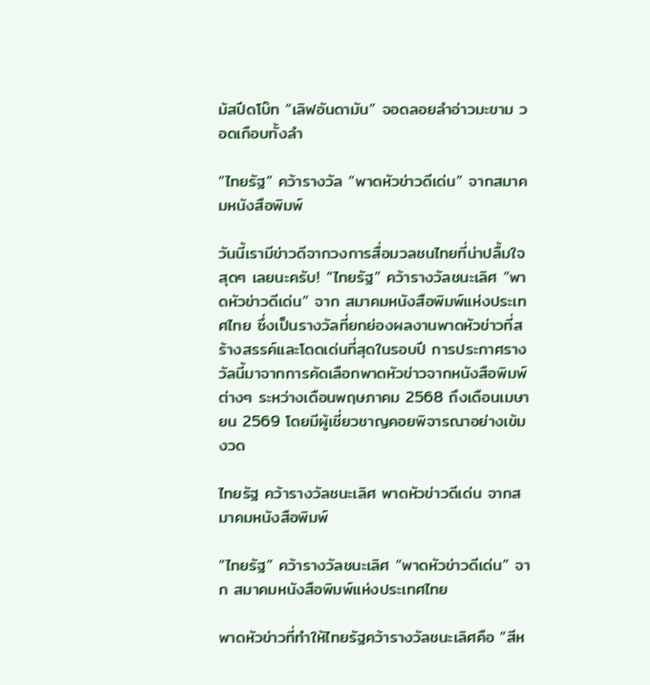ม้สปีดโบ๊ท “เลิฟอันดามัน” จอดลอยลำอ่าวมะขาม วอดเกือบทั้งลำ

“ไทยรัฐ” คว้ารางวัล “พาดหัวข่าวดีเด่น” จากสมาคมหนังสือพิมพ์

วันนี้เรามีข่าวดีจากวงการสื่อมวลชนไทยที่น่าปลื้มใจสุดๆ เลยนะครับ! “ไทยรัฐ” คว้ารางวัลชนะเลิศ “พาดหัวข่าวดีเด่น” จาก สมาคมหนังสือพิมพ์แห่งประเทศไทย ซึ่งเป็นรางวัลที่ยกย่องผลงานพาดหัวข่าวที่สร้างสรรค์และโดดเด่นที่สุดในรอบปี การประกาศรางวัลนี้มาจากการคัดเลือกพาดหัวข่าวจากหนังสือพิมพ์ต่างๆ ระหว่างเดือนพฤษภาคม 2568 ถึงเดือนเมษายน 2569 โดยมีผู้เชี่ยวชาญคอยพิจารณาอย่างเข้มงวด

ไทยรัฐ คว้ารางวัลชนะเลิศ พาดหัวข่าวดีเด่น จากสมาคมหนังสือพิมพ์

“ไทยรัฐ” คว้ารางวัลชนะเลิศ “พาดหัวข่าวดีเด่น” จาก สมาคมหนังสือพิมพ์แห่งประเทศไทย

พาดหัวข่าวที่ทำให้ไทยรัฐคว้ารางวัลชนะเลิศคือ “สีห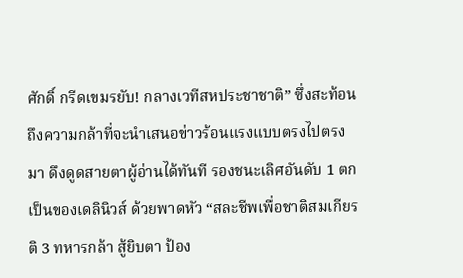ศักดิ์ กรีดเขมรยับ! กลางเวทีสหประชาชาติ” ซึ่งสะท้อนถึงความกล้าที่จะนำเสนอข่าวร้อนแรงแบบตรงไปตรงมา ดึงดูดสายตาผู้อ่านได้ทันที รองชนะเลิศอันดับ 1 ตกเป็นของเดลินิวส์ ด้วยพาดหัว “สละชีพเพื่อชาติสมเกียรติ 3 ทหารกล้า สู้ยิบตา ป้อง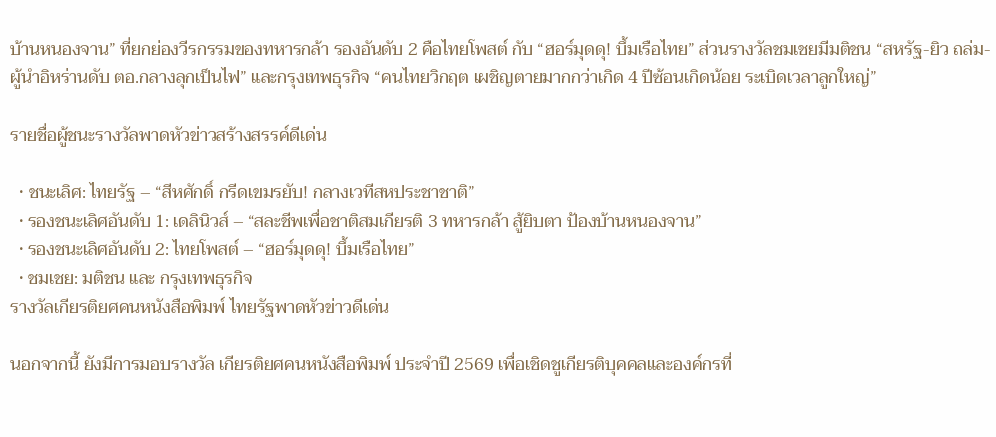บ้านหนองจาน” ที่ยกย่องวีรกรรมของทหารกล้า รองอันดับ 2 คือไทยโพสต์ กับ “ฮอร์มุดดุ! บึ้มเรือไทย” ส่วนรางวัลชมเชยมีมติชน “สหรัฐ-ยิว ถล่ม-ผู้นำอิหร่านดับ ตอ.กลางลุกเป็นไฟ” และกรุงเทพธุรกิจ “คนไทยวิกฤต เผชิญตายมากกว่าเกิด 4 ปีซ้อนเกิดน้อย ระเบิดเวลาลูกใหญ่”

รายชื่อผู้ชนะรางวัลพาดหัวข่าวสร้างสรรค์ดีเด่น

  • ชนะเลิศ: ไทยรัฐ – “สีหศักดิ์ กรีดเขมรยับ! กลางเวทีสหประชาชาติ”
  • รองชนะเลิศอันดับ 1: เดลินิวส์ – “สละชีพเพื่อชาติสมเกียรติ 3 ทหารกล้า สู้ยิบตา ป้องบ้านหนองจาน”
  • รองชนะเลิศอันดับ 2: ไทยโพสต์ – “ฮอร์มุดดุ! บึ้มเรือไทย”
  • ชมเชย: มติชน และ กรุงเทพธุรกิจ
รางวัลเกียรติยศคนหนังสือพิมพ์ ไทยรัฐพาดหัวข่าวดีเด่น

นอกจากนี้ ยังมีการมอบรางวัล เกียรติยศคนหนังสือพิมพ์ ประจำปี 2569 เพื่อเชิดชูเกียรติบุคคลและองค์กรที่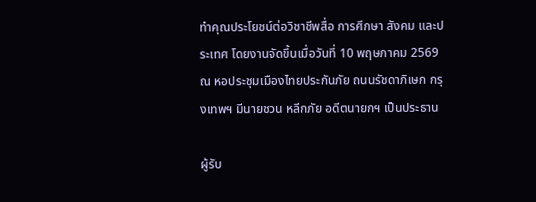ทำคุณประโยชน์ต่อวิชาชีพสื่อ การศึกษา สังคม และประเทศ โดยงานจัดขึ้นเมื่อวันที่ 10 พฤษภาคม 2569 ณ หอประชุมเมืองไทยประกันภัย ถนนรัชดาภิเษก กรุงเทพฯ มีนายชวน หลีกภัย อดีตนายกฯ เป็นประธาน

ผู้รับ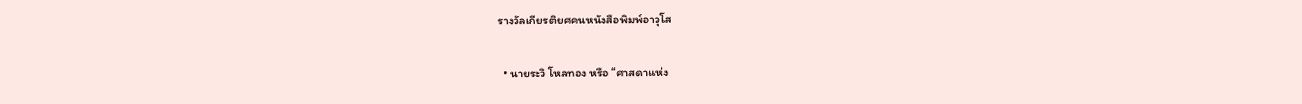รางวัลเกียรติยศคนหนังสือพิมพ์อาวุโส

  • นายระวิ โหลทอง หรือ “ศาสดาแห่ง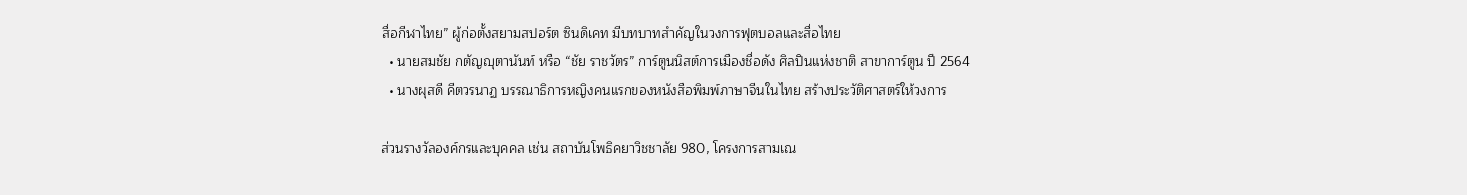สื่อกีฬาไทย” ผู้ก่อตั้งสยามสปอร์ต ซินดิเคท มีบทบาทสำคัญในวงการฟุตบอลและสื่อไทย
  • นายสมชัย กตัญญุตานันท์ หรือ “ชัย ราชวัตร” การ์ตูนนิสต์การเมืองชื่อดัง ศิลปินแห่งชาติ สาขาการ์ตูน ปี 2564
  • นางผุสดี คีตวรนาฏ บรรณาธิการหญิงคนแรกของหนังสือพิมพ์ภาษาจีนในไทย สร้างประวัติศาสตร์ให้วงการ

ส่วนรางวัลองค์กรและบุคคล เช่น สถาบันโพธิคยาวิชชาลัย 980, โครงการสามเณ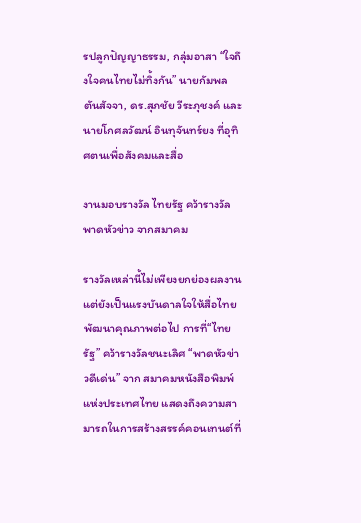รปลูกปัญญาธรรม, กลุ่มอาสา “ใจถึงใจคนไทยไม่ทิ้งกัน” นายกัมพล ตันสัจจา, ดร.สุภชัย วีระภุชงค์ และนายโกศลวัฒน์ อินทุจันทร์ยง ที่อุทิศตนเพื่อสังคมและสื่อ

งานมอบรางวัล ไทยรัฐ คว้ารางวัลพาดหัวข่าว จากสมาคม

รางวัลเหล่านี้ไม่เพียงยกย่องผลงาน แต่ยังเป็นแรงบันดาลใจให้สื่อไทยพัฒนาคุณภาพต่อไป การที่“ไทยรัฐ” คว้ารางวัลชนะเลิศ “พาดหัวข่าวดีเด่น” จาก สมาคมหนังสือพิมพ์แห่งประเทศไทย แสดงถึงความสามารถในการสร้างสรรค์คอนเทนต์ที่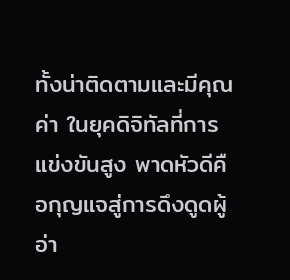ทั้งน่าติดตามและมีคุณค่า ในยุคดิจิทัลที่การแข่งขันสูง พาดหัวดีคือกุญแจสู่การดึงดูดผู้อ่า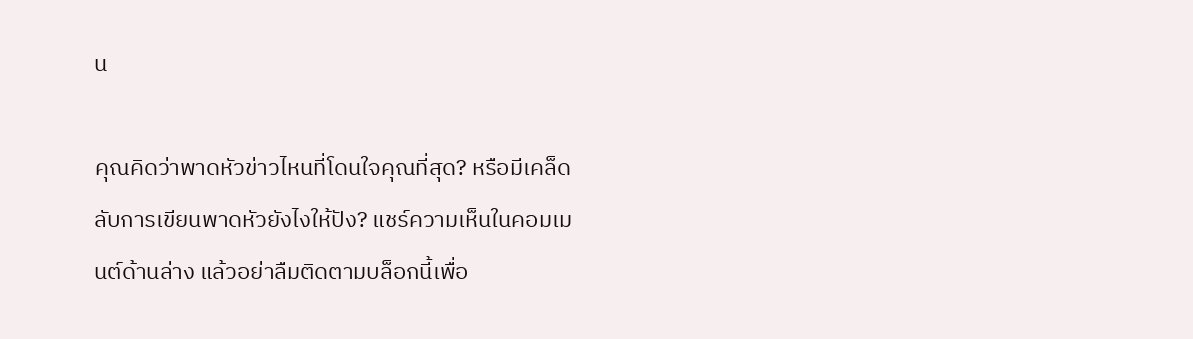น

คุณคิดว่าพาดหัวข่าวไหนที่โดนใจคุณที่สุด? หรือมีเคล็ดลับการเขียนพาดหัวยังไงให้ปัง? แชร์ความเห็นในคอมเมนต์ด้านล่าง แล้วอย่าลืมติดตามบล็อกนี้เพื่อ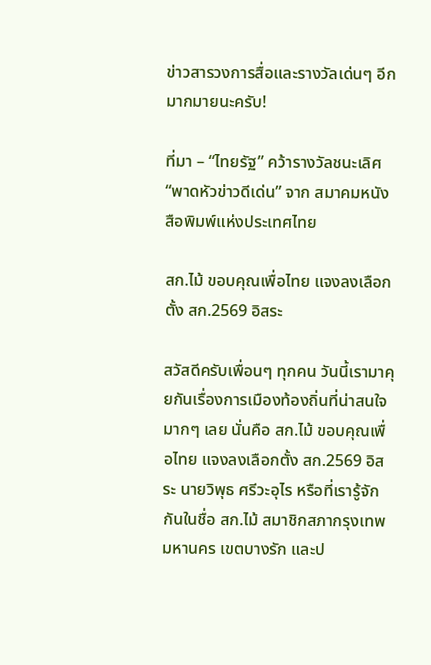ข่าวสารวงการสื่อและรางวัลเด่นๆ อีกมากมายนะครับ!

ที่มา – “ไทยรัฐ” คว้ารางวัลชนะเลิศ “พาดหัวข่าวดีเด่น” จาก สมาคมหนังสือพิมพ์แห่งประเทศไทย

สก.ไม้ ขอบคุณเพื่อไทย แจงลงเลือกตั้ง สก.2569 อิสระ

สวัสดีครับเพื่อนๆ ทุกคน วันนี้เรามาคุยกันเรื่องการเมืองท้องถิ่นที่น่าสนใจมากๆ เลย นั่นคือ สก.ไม้ ขอบคุณเพื่อไทย แจงลงเลือกตั้ง สก.2569 อิสระ นายวิพุธ ศรีวะอุไร หรือที่เรารู้จักกันในชื่อ สก.ไม้ สมาชิกสภากรุงเทพมหานคร เขตบางรัก และป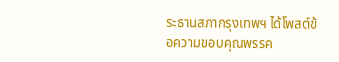ระธานสภากรุงเทพฯ ได้โพสต์ข้อความขอบคุณพรรค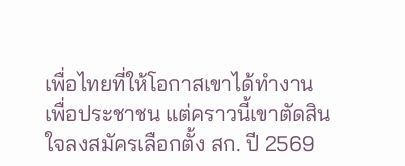เพื่อไทยที่ให้โอกาสเขาได้ทำงานเพื่อประชาชน แต่คราวนี้เขาตัดสินใจลงสมัครเลือกตั้ง สก. ปี 2569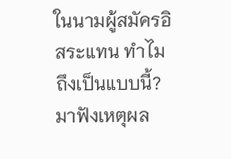ในนามผู้สมัครอิสระแทน ทำไมถึงเป็นแบบนี้? มาฟังเหตุผล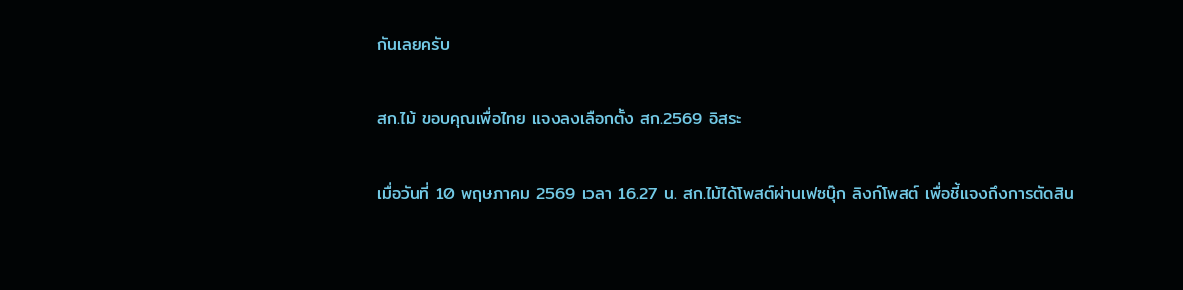กันเลยครับ

สก.ไม้ ขอบคุณเพื่อไทย แจงลงเลือกตั้ง สก.2569 อิสระ

เมื่อวันที่ 10 พฤษภาคม 2569 เวลา 16.27 น. สก.ไม้ได้โพสต์ผ่านเฟซบุ๊ก ลิงก์โพสต์ เพื่อชี้แจงถึงการตัดสิน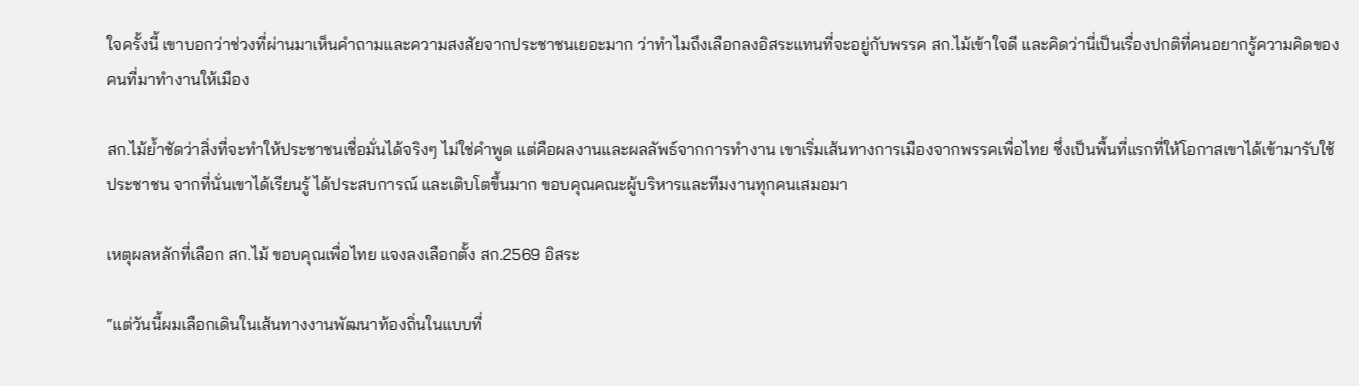ใจครั้งนี้ เขาบอกว่าช่วงที่ผ่านมาเห็นคำถามและความสงสัยจากประชาชนเยอะมาก ว่าทำไมถึงเลือกลงอิสระแทนที่จะอยู่กับพรรค สก.ไม้เข้าใจดี และคิดว่านี่เป็นเรื่องปกติที่คนอยากรู้ความคิดของคนที่มาทำงานให้เมือง

สก.ไม้ย้ำชัดว่าสิ่งที่จะทำให้ประชาชนเชื่อมั่นได้จริงๆ ไม่ใช่คำพูด แต่คือผลงานและผลลัพธ์จากการทำงาน เขาเริ่มเส้นทางการเมืองจากพรรคเพื่อไทย ซึ่งเป็นพื้นที่แรกที่ให้โอกาสเขาได้เข้ามารับใช้ประชาชน จากที่นั่นเขาได้เรียนรู้ ได้ประสบการณ์ และเติบโตขึ้นมาก ขอบคุณคณะผู้บริหารและทีมงานทุกคนเสมอมา

เหตุผลหลักที่เลือก สก.ไม้ ขอบคุณเพื่อไทย แจงลงเลือกตั้ง สก.2569 อิสระ

“แต่วันนี้ผมเลือกเดินในเส้นทางงานพัฒนาท้องถิ่นในแบบที่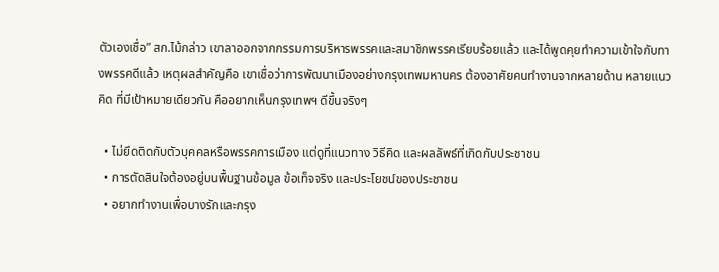ตัวเองเชื่อ” สก.ไม้กล่าว เขาลาออกจากกรรมการบริหารพรรคและสมาชิกพรรคเรียบร้อยแล้ว และได้พูดคุยทำความเข้าใจกับทางพรรคดีแล้ว เหตุผลสำคัญคือ เขาเชื่อว่าการพัฒนาเมืองอย่างกรุงเทพมหานคร ต้องอาศัยคนทำงานจากหลายด้าน หลายแนวคิด ที่มีเป้าหมายเดียวกัน คืออยากเห็นกรุงเทพฯ ดีขึ้นจริงๆ

  • ไม่ยึดติดกับตัวบุคคลหรือพรรคการเมือง แต่ดูที่แนวทาง วิธีคิด และผลลัพธ์ที่เกิดกับประชาชน
  • การตัดสินใจต้องอยู่บนพื้นฐานข้อมูล ข้อเท็จจริง และประโยชน์ของประชาชน
  • อยากทำงานเพื่อบางรักและกรุง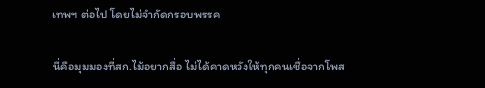เทพฯ ต่อไป โดยไม่จำกัดกรอบพรรค

นี่คือมุมมองที่สก.ไม้อยากสื่อ ไม่ได้คาดหวังให้ทุกคนเชื่อจากโพส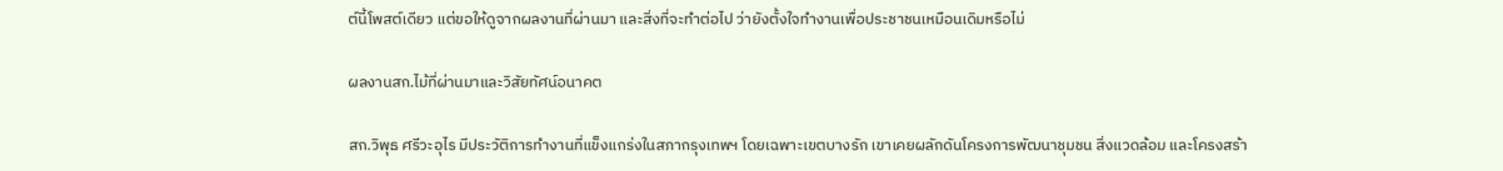ต์นี้โพสต์เดียว แต่ขอให้ดูจากผลงานที่ผ่านมา และสิ่งที่จะทำต่อไป ว่ายังตั้งใจทำงานเพื่อประชาชนเหมือนเดิมหรือไม่

ผลงานสก.ไม้ที่ผ่านมาและวิสัยทัศน์อนาคต

สก.วิพุธ ศรีวะอุไร มีประวัติการทำงานที่แข็งแกร่งในสภากรุงเทพฯ โดยเฉพาะเขตบางรัก เขาเคยผลักดันโครงการพัฒนาชุมชน สิ่งแวดล้อม และโครงสร้า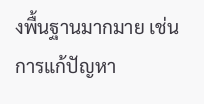งพื้นฐานมากมาย เช่น การแก้ปัญหา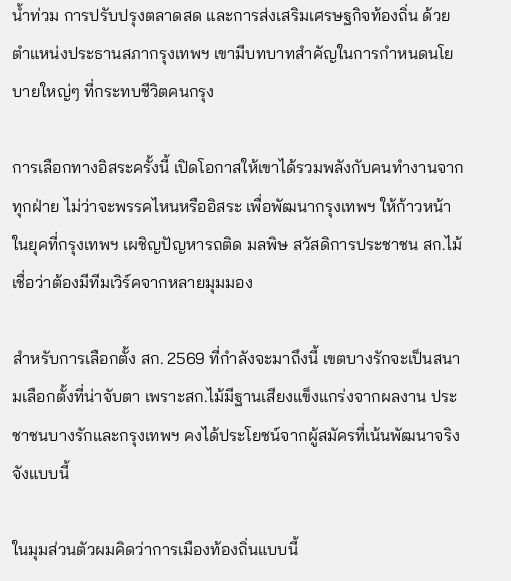น้ำท่วม การปรับปรุงตลาดสด และการส่งเสริมเศรษฐกิจท้องถิ่น ด้วยตำแหน่งประธานสภากรุงเทพฯ เขามีบทบาทสำคัญในการกำหนดนโยบายใหญ่ๆ ที่กระทบชีวิตคนกรุง

การเลือกทางอิสระครั้งนี้ เปิดโอกาสให้เขาได้รวมพลังกับคนทำงานจากทุกฝ่าย ไม่ว่าจะพรรคไหนหรืออิสระ เพื่อพัฒนากรุงเทพฯ ให้ก้าวหน้า ในยุคที่กรุงเทพฯ เผชิญปัญหารถติด มลพิษ สวัสดิการประชาชน สก.ไม้เชื่อว่าต้องมีทีมเวิร์คจากหลายมุมมอง

สำหรับการเลือกตั้ง สก. 2569 ที่กำลังจะมาถึงนี้ เขตบางรักจะเป็นสนามเลือกตั้งที่น่าจับตา เพราะสก.ไม้มีฐานเสียงแข็งแกร่งจากผลงาน ประชาชนบางรักและกรุงเทพฯ คงได้ประโยชน์จากผู้สมัครที่เน้นพัฒนาจริงจังแบบนี้

ในมุมส่วนตัวผมคิดว่าการเมืองท้องถิ่นแบบนี้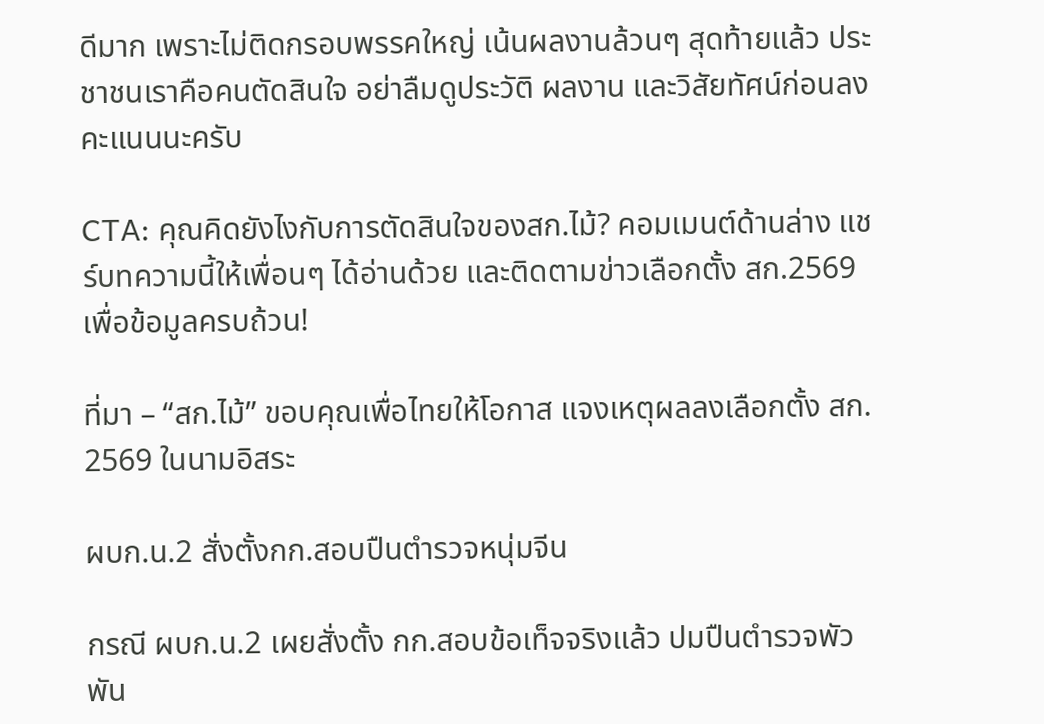ดีมาก เพราะไม่ติดกรอบพรรคใหญ่ เน้นผลงานล้วนๆ สุดท้ายแล้ว ประชาชนเราคือคนตัดสินใจ อย่าลืมดูประวัติ ผลงาน และวิสัยทัศน์ก่อนลงคะแนนนะครับ

CTA: คุณคิดยังไงกับการตัดสินใจของสก.ไม้? คอมเมนต์ด้านล่าง แชร์บทความนี้ให้เพื่อนๆ ได้อ่านด้วย และติดตามข่าวเลือกตั้ง สก.2569 เพื่อข้อมูลครบถ้วน!

ที่มา – “สก.ไม้” ขอบคุณเพื่อไทยให้โอกาส แจงเหตุผลลงเลือกตั้ง สก. 2569 ในนามอิสระ

ผบก.น.2 สั่งตั้งกก.สอบปืนตำรวจหนุ่มจีน

กรณี ผบก.น.2 เผยสั่งตั้ง กก.สอบข้อเท็จจริงแล้ว ปมปืนตำรวจพัวพัน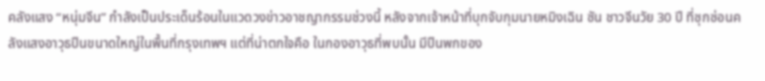คลังแสง “หนุ่มจีน” กำลังเป็นประเด็นร้อนในแวดวงข่าวอาชญากรรมช่วงนี้ หลังจากเจ้าหน้าที่บุกจับกุมนายหมิงเฉิน ซัน ชาวจีนวัย 30 ปี ที่ซุกซ่อนคลังแสงอาวุธปืนขนาดใหญ่ในพื้นที่กรุงเทพฯ แต่ที่น่าตกใจคือ ในกองอาวุธที่พบนั้น มีปืนพกของ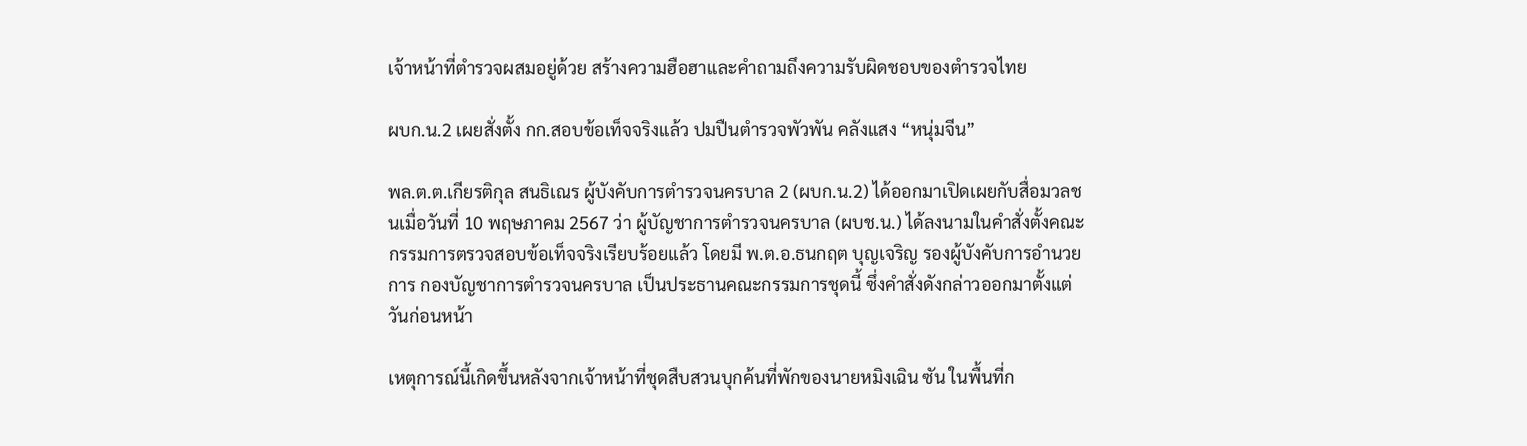เจ้าหน้าที่ตำรวจผสมอยู่ด้วย สร้างความฮือฮาและคำถามถึงความรับผิดชอบของตำรวจไทย

ผบก.น.2 เผยสั่งตั้ง กก.สอบข้อเท็จจริงแล้ว ปมปืนตำรวจพัวพัน คลังแสง “หนุ่มจีน”

พล.ต.ต.เกียรติกุล สนธิเณร ผู้บังคับการตำรวจนครบาล 2 (ผบก.น.2) ได้ออกมาเปิดเผยกับสื่อมวลชนเมื่อวันที่ 10 พฤษภาคม 2567 ว่า ผู้บัญชาการตำรวจนครบาล (ผบช.น.) ได้ลงนามในคำสั่งตั้งคณะกรรมการตรวจสอบข้อเท็จจริงเรียบร้อยแล้ว โดยมี พ.ต.อ.ธนกฤต บุญเจริญ รองผู้บังคับการอำนวยการ กองบัญชาการตำรวจนครบาล เป็นประธานคณะกรรมการชุดนี้ ซึ่งคำสั่งดังกล่าวออกมาตั้งแต่วันก่อนหน้า

เหตุการณ์นี้เกิดขึ้นหลังจากเจ้าหน้าที่ชุดสืบสวนบุกค้นที่พักของนายหมิงเฉิน ซัน ในพื้นที่ก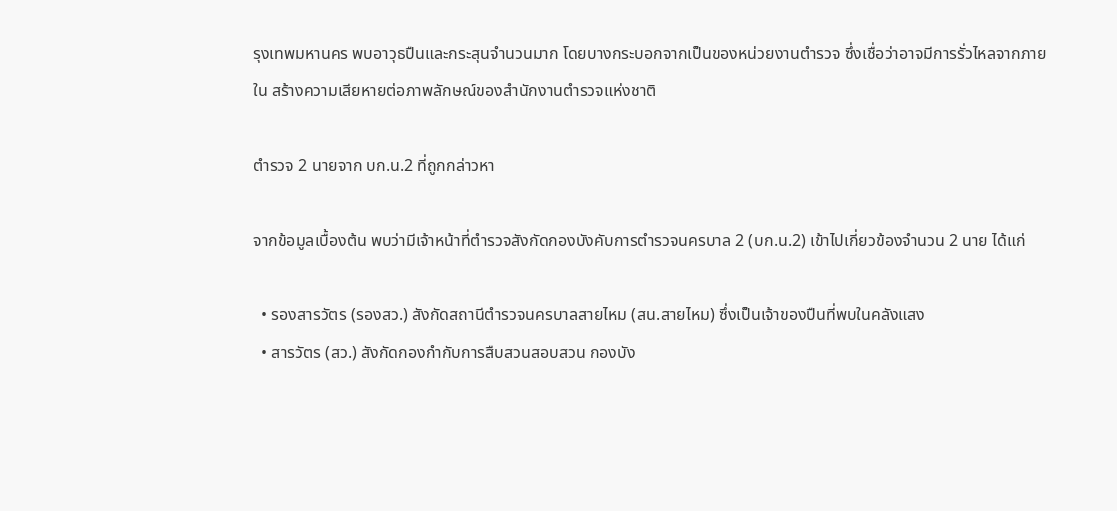รุงเทพมหานคร พบอาวุธปืนและกระสุนจำนวนมาก โดยบางกระบอกจากเป็นของหน่วยงานตำรวจ ซึ่งเชื่อว่าอาจมีการรั่วไหลจากภายใน สร้างความเสียหายต่อภาพลักษณ์ของสำนักงานตำรวจแห่งชาติ

ตำรวจ 2 นายจาก บก.น.2 ที่ถูกกล่าวหา

จากข้อมูลเบื้องต้น พบว่ามีเจ้าหน้าที่ตำรวจสังกัดกองบังคับการตำรวจนครบาล 2 (บก.น.2) เข้าไปเกี่ยวข้องจำนวน 2 นาย ได้แก่

  • รองสารวัตร (รองสว.) สังกัดสถานีตำรวจนครบาลสายไหม (สน.สายไหม) ซึ่งเป็นเจ้าของปืนที่พบในคลังแสง
  • สารวัตร (สว.) สังกัดกองกำกับการสืบสวนสอบสวน กองบัง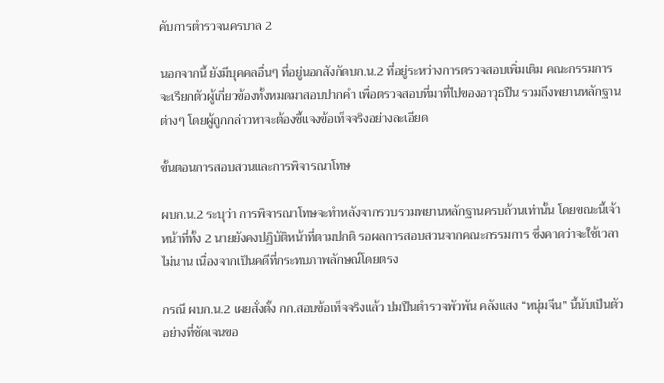คับการตำรวจนครบาล 2

นอกจากนี้ ยังมีบุคคลอื่นๆ ที่อยู่นอกสังกัดบก.น.2 ที่อยู่ระหว่างการตรวจสอบเพิ่มเติม คณะกรรมการจะเรียกตัวผู้เกี่ยวข้องทั้งหมดมาสอบปากคำ เพื่อตรวจสอบที่มาที่ไปของอาวุธปืน รวมถึงพยานหลักฐานต่างๆ โดยผู้ถูกกล่าวหาจะต้องชี้แจงข้อเท็จจริงอย่างละเอียด

ขั้นตอนการสอบสวนและการพิจารณาโทษ

ผบก.น.2 ระบุว่า การพิจารณาโทษจะทำหลังจากรวบรวมพยานหลักฐานครบถ้วนเท่านั้น โดยขณะนี้เจ้าหน้าที่ทั้ง 2 นายยังคงปฏิบัติหน้าที่ตามปกติ รอผลการสอบสวนจากคณะกรรมการ ซึ่งคาดว่าจะใช้เวลาไม่นาน เนื่องจากเป็นคดีที่กระทบภาพลักษณ์โดยตรง

กรณี ผบก.น.2 เผยสั่งตั้ง กก.สอบข้อเท็จจริงแล้ว ปมปืนตำรวจพัวพัน คลังแสง “หนุ่มจีน” นี้นับเป็นตัวอย่างที่ชัดเจนขอ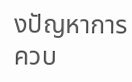งปัญหาการควบ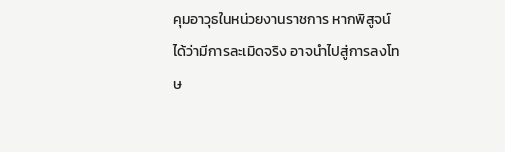คุมอาวุธในหน่วยงานราชการ หากพิสูจน์ได้ว่ามีการละเมิดจริง อาจนำไปสู่การลงโทษ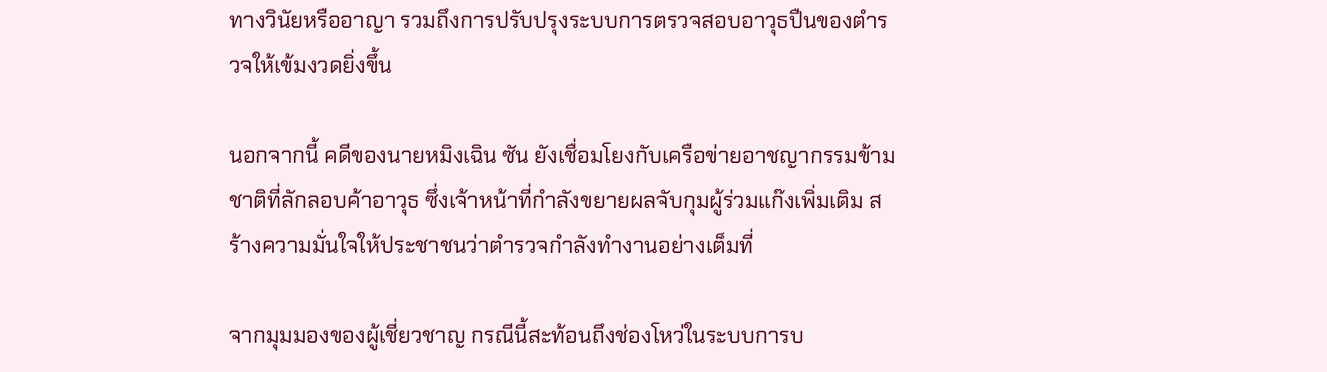ทางวินัยหรืออาญา รวมถึงการปรับปรุงระบบการตรวจสอบอาวุธปืนของตำรวจให้เข้มงวดยิ่งขึ้น

นอกจากนี้ คดีของนายหมิงเฉิน ซัน ยังเชื่อมโยงกับเครือข่ายอาชญากรรมข้ามชาติที่ลักลอบค้าอาวุธ ซึ่งเจ้าหน้าที่กำลังขยายผลจับกุมผู้ร่วมแก๊งเพิ่มเติม สร้างความมั่นใจให้ประชาชนว่าตำรวจกำลังทำงานอย่างเต็มที่

จากมุมมองของผู้เชี่ยวชาญ กรณีนี้สะท้อนถึงช่องโหว่ในระบบการบ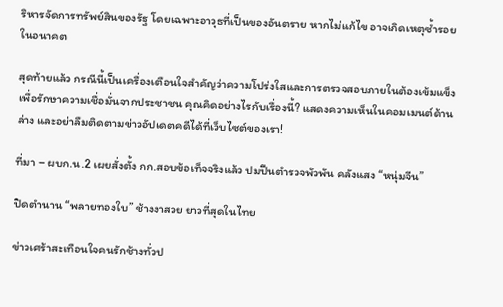ริหารจัดการทรัพย์สินของรัฐ โดยเฉพาะอาวุธที่เป็นของอันตราย หากไม่แก้ไข อาจเกิดเหตุซ้ำรอยในอนาคต

สุดท้ายแล้ว กรณีนี้เป็นเครื่องเตือนใจสำคัญว่าความโปร่งใสและการตรวจสอบภายในต้องเข้มแข็ง เพื่อรักษาความเชื่อมั่นจากประชาชน คุณคิดอย่างไรกับเรื่องนี้? แสดงความเห็นในคอมเมนต์ด้านล่าง และอย่าลืมติดตามข่าวอัปเดตคดีได้ที่เว็บไซต์ของเรา!

ที่มา – ผบก.น.2 เผยสั่งตั้ง กก.สอบข้อเท็จจริงแล้ว ปมปืนตำรวจพัวพัน คลังแสง “หนุ่มจีน”

ปิดตำนาน “พลายทองใบ” ช้างงาสวย ยาวที่สุดในไทย

ข่าวเศร้าสะเทือนใจคนรักช้างทั่วป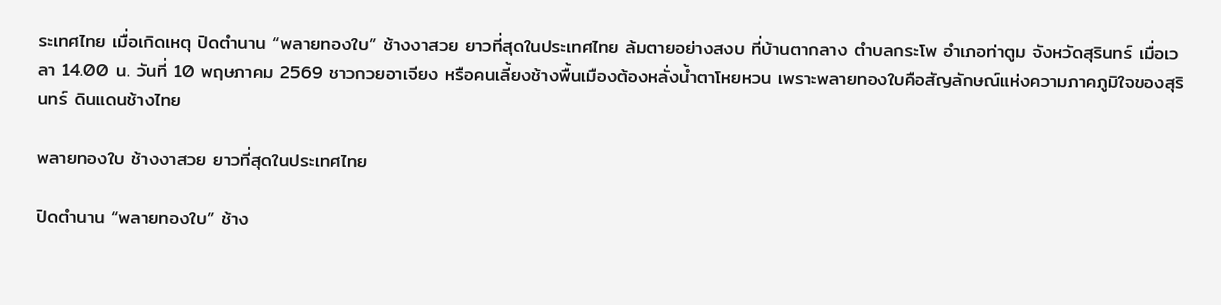ระเทศไทย เมื่อเกิดเหตุ ปิดตำนาน “พลายทองใบ” ช้างงาสวย ยาวที่สุดในประเทศไทย ล้มตายอย่างสงบ ที่บ้านตากลาง ตำบลกระโพ อำเภอท่าตูม จังหวัดสุรินทร์ เมื่อเวลา 14.00 น. วันที่ 10 พฤษภาคม 2569 ชาวกวยอาเจียง หรือคนเลี้ยงช้างพื้นเมืองต้องหลั่งน้ำตาโหยหวน เพราะพลายทองใบคือสัญลักษณ์แห่งความภาคภูมิใจของสุรินทร์ ดินแดนช้างไทย

พลายทองใบ ช้างงาสวย ยาวที่สุดในประเทศไทย

ปิดตำนาน “พลายทองใบ” ช้าง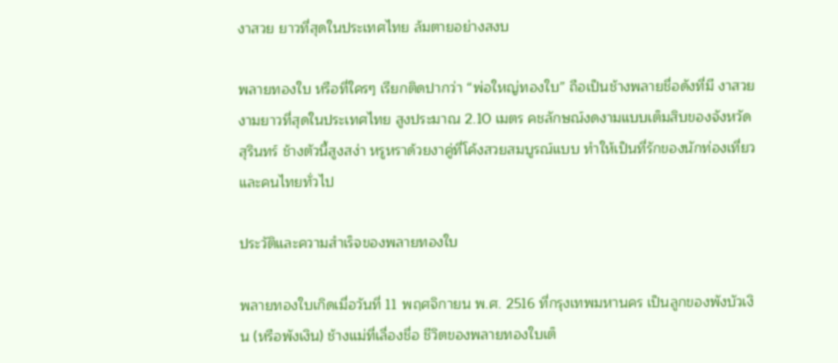งาสวย ยาวที่สุดในประเทศไทย ล้มตายอย่างสงบ

พลายทองใบ หรือที่ใครๆ เรียกติดปากว่า “พ่อใหญ่ทองใบ” ถือเป็นช้างพลายชื่อดังที่มี งาสวยงามยาวที่สุดในประเทศไทย สูงประมาณ 2.10 เมตร คชลักษณ์งดงามแบบเต็มสิบของจังหวัดสุรินทร์ ช้างตัวนี้สูงสง่า หรูหราด้วยงาคู่ที่โค้งสวยสมบูรณ์แบบ ทำให้เป็นที่รักของนักท่องเที่ยวและคนไทยทั่วไป

ประวัติและความสำเร็จของพลายทองใบ

พลายทองใบเกิดเมื่อวันที่ 11 พฤศจิกายน พ.ศ. 2516 ที่กรุงเทพมหานคร เป็นลูกของพังบัวเงิน (หรือพังเงิน) ช้างแม่ที่เลื่องชื่อ ชีวิตของพลายทองใบเต็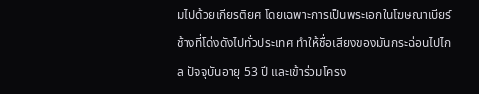มไปด้วยเกียรติยศ โดยเฉพาะการเป็นพระเอกในโฆษณาเบียร์ช้างที่โด่งดังไปทั่วประเทศ ทำให้ชื่อเสียงของมันกระฉ่อนไปไกล ปัจจุบันอายุ 53 ปี และเข้าร่วมโครง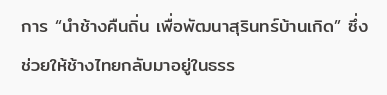การ “นำช้างคืนถิ่น เพื่อพัฒนาสุรินทร์บ้านเกิด” ซึ่งช่วยให้ช้างไทยกลับมาอยู่ในธรร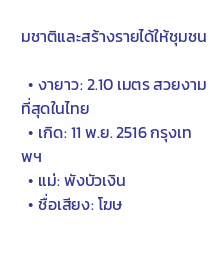มชาติและสร้างรายได้ให้ชุมชน

  • งายาว: 2.10 เมตร สวยงามที่สุดในไทย
  • เกิด: 11 พ.ย. 2516 กรุงเทพฯ
  • แม่: พังบัวเงิน
  • ชื่อเสียง: โฆษ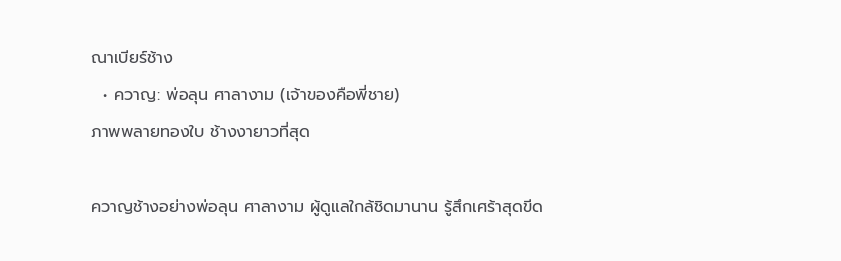ณาเบียร์ช้าง
  • ควาญ: พ่อลุน ศาลางาม (เจ้าของคือพี่ชาย)
ภาพพลายทองใบ ช้างงายาวที่สุด

ควาญช้างอย่างพ่อลุน ศาลางาม ผู้ดูแลใกล้ชิดมานาน รู้สึกเศร้าสุดขีด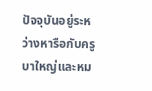ปัจจุบันอยู่ระหว่างหารือกับครูบาใหญ่และหม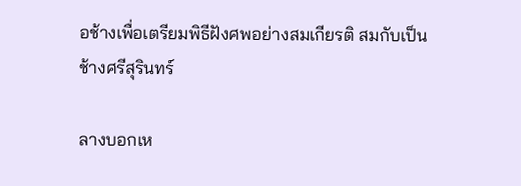อช้างเพื่อเตรียมพิธีฝังศพอย่างสมเกียรติ สมกับเป็นช้างศรีสุรินทร์

ลางบอกเห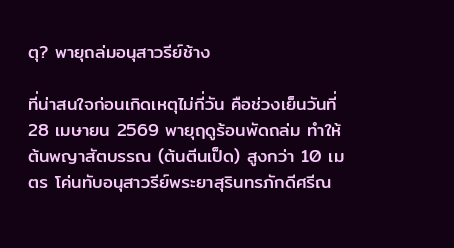ตุ? พายุถล่มอนุสาวรีย์ช้าง

ที่น่าสนใจก่อนเกิดเหตุไม่กี่วัน คือช่วงเย็นวันที่ 28 เมษายน 2569 พายุฤดูร้อนพัดถล่ม ทำให้ต้นพญาสัตบรรณ (ต้นตีนเป็ด) สูงกว่า 10 เมตร โค่นทับอนุสาวรีย์พระยาสุรินทรภักดีศรีณ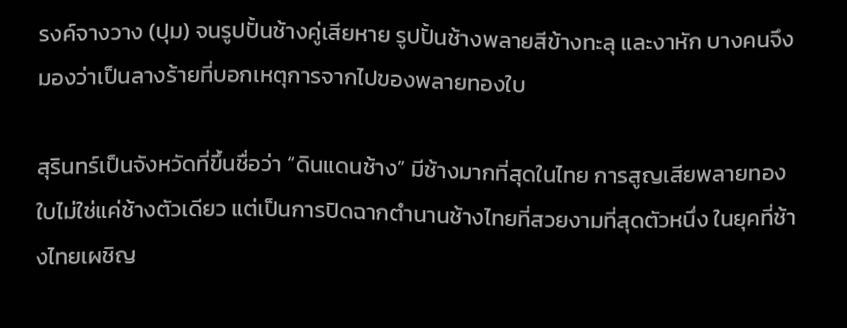รงค์จางวาง (ปุม) จนรูปปั้นช้างคู่เสียหาย รูปปั้นช้างพลายสีข้างทะลุ และงาหัก บางคนจึงมองว่าเป็นลางร้ายที่บอกเหตุการจากไปของพลายทองใบ

สุรินทร์เป็นจังหวัดที่ขึ้นชื่อว่า “ดินแดนช้าง” มีช้างมากที่สุดในไทย การสูญเสียพลายทองใบไม่ใช่แค่ช้างตัวเดียว แต่เป็นการปิดฉากตำนานช้างไทยที่สวยงามที่สุดตัวหนึ่ง ในยุคที่ช้างไทยเผชิญ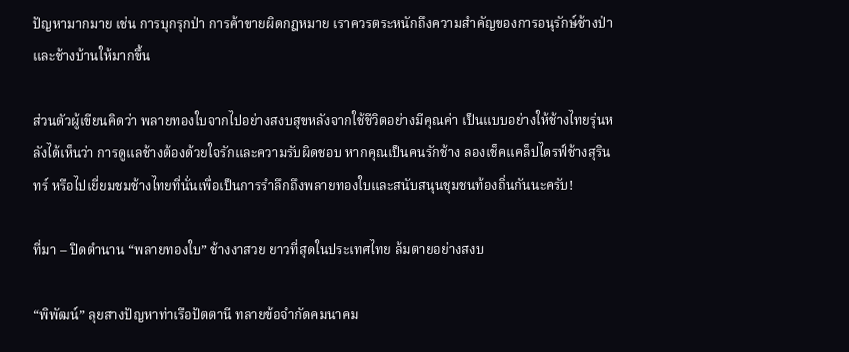ปัญหามากมาย เช่น การบุกรุกป่า การค้าขายผิดกฎหมาย เราควรตระหนักถึงความสำคัญของการอนุรักษ์ช้างป่าและช้างบ้านให้มากขึ้น

ส่วนตัวผู้เขียนคิดว่า พลายทองใบจากไปอย่างสงบสุขหลังจากใช้ชีวิตอย่างมีคุณค่า เป็นแบบอย่างให้ช้างไทยรุ่นหลังได้เห็นว่า การดูแลช้างต้องด้วยใจรักและความรับผิดชอบ หากคุณเป็นคนรักช้าง ลองเช็คแคล็ปไดรฟ์ช้างสุรินทร์ หรือไปเยี่ยมชมช้างไทยที่นั่นเพื่อเป็นการรำลึกถึงพลายทองใบและสนับสนุนชุมชนท้องถิ่นกันนะครับ!

ที่มา – ปิดตำนาน “พลายทองใบ” ช้างงาสวย ยาวที่สุดในประเทศไทย ล้มตายอย่างสงบ

“พิพัฒน์” ลุยสางปัญหาท่าเรือปัตตานี ทลายข้อจำกัดคมนาคม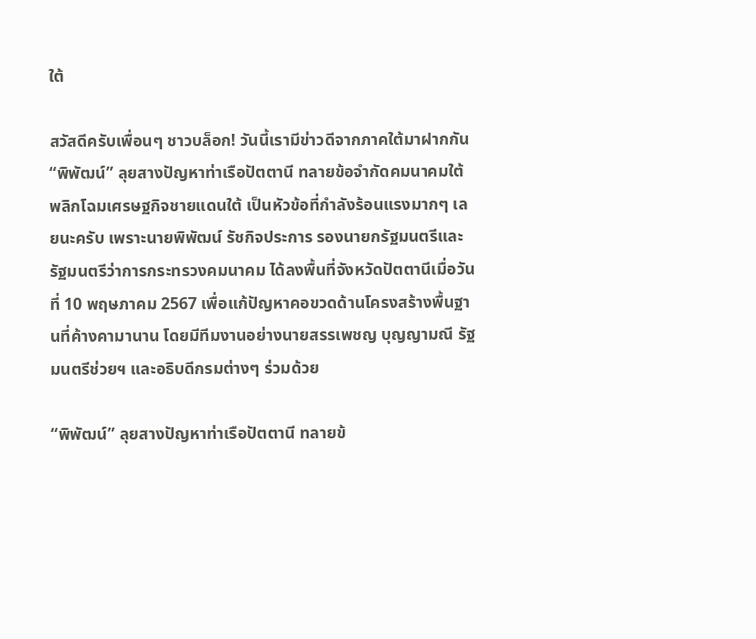ใต้

สวัสดีครับเพื่อนๆ ชาวบล็อก! วันนี้เรามีข่าวดีจากภาคใต้มาฝากกัน “พิพัฒน์” ลุยสางปัญหาท่าเรือปัตตานี ทลายข้อจำกัดคมนาคมใต้ พลิกโฉมเศรษฐกิจชายแดนใต้ เป็นหัวข้อที่กำลังร้อนแรงมากๆ เลยนะครับ เพราะนายพิพัฒน์ รัชกิจประการ รองนายกรัฐมนตรีและรัฐมนตรีว่าการกระทรวงคมนาคม ได้ลงพื้นที่จังหวัดปัตตานีเมื่อวันที่ 10 พฤษภาคม 2567 เพื่อแก้ปัญหาคอขวดด้านโครงสร้างพื้นฐานที่ค้างคามานาน โดยมีทีมงานอย่างนายสรรเพชญ บุญญามณี รัฐมนตรีช่วยฯ และอธิบดีกรมต่างๆ ร่วมด้วย

“พิพัฒน์” ลุยสางปัญหาท่าเรือปัตตานี ทลายข้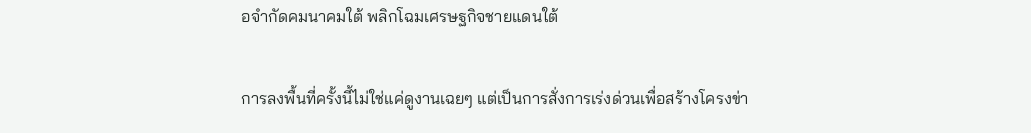อจำกัดคมนาคมใต้ พลิกโฉมเศรษฐกิจชายแดนใต้

การลงพื้นที่ครั้งนี้ไม่ใช่แค่ดูงานเฉยๆ แต่เป็นการสั่งการเร่งด่วนเพื่อสร้างโครงข่า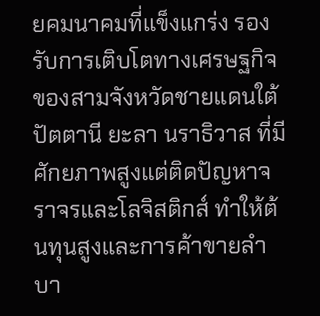ยคมนาคมที่แข็งแกร่ง รองรับการเติบโตทางเศรษฐกิจของสามจังหวัดชายแดนใต้ ปัตตานี ยะลา นราธิวาส ที่มีศักยภาพสูงแต่ติดปัญหาจราจรและโลจิสติกส์ ทำให้ต้นทุนสูงและการค้าขายลำบา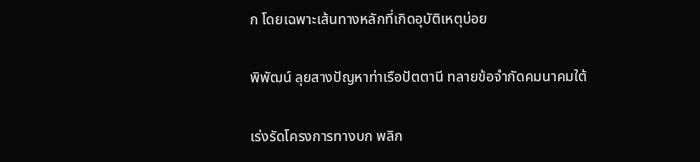ก โดยเฉพาะเส้นทางหลักที่เกิดอุบัติเหตุบ่อย

พิพัฒน์ ลุยสางปัญหาท่าเรือปัตตานี ทลายข้อจำกัดคมนาคมใต้

เร่งรัดโครงการทางบก พลิก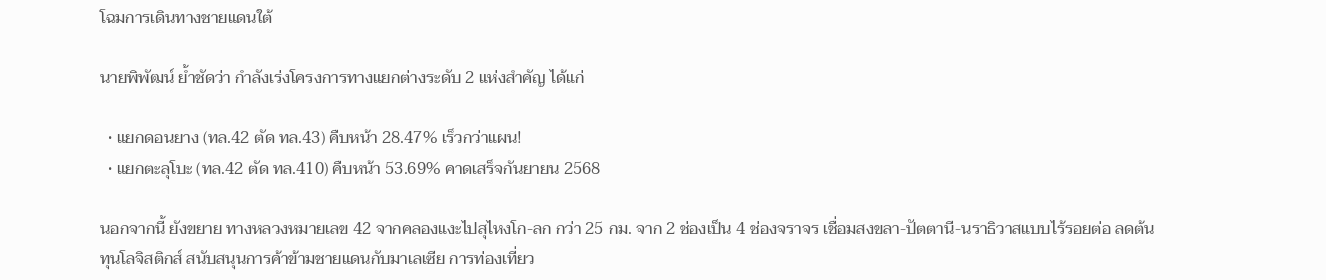โฉมการเดินทางชายแดนใต้

นายพิพัฒน์ ย้ำชัดว่า กำลังเร่งโครงการทางแยกต่างระดับ 2 แห่งสำคัญ ได้แก่

  • แยกดอนยาง (ทล.42 ตัด ทล.43) คืบหน้า 28.47% เร็วกว่าแผน!
  • แยกตะลุโบะ (ทล.42 ตัด ทล.410) คืบหน้า 53.69% คาดเสร็จกันยายน 2568

นอกจากนี้ ยังขยาย ทางหลวงหมายเลข 42 จากคลองแงะไปสุไหงโก-ลก กว่า 25 กม. จาก 2 ช่องเป็น 4 ช่องจราจร เชื่อมสงขลา-ปัตตานี-นราธิวาสแบบไร้รอยต่อ ลดต้นทุนโลจิสติกส์ สนับสนุนการค้าข้ามชายแดนกับมาเลเซีย การท่องเที่ยว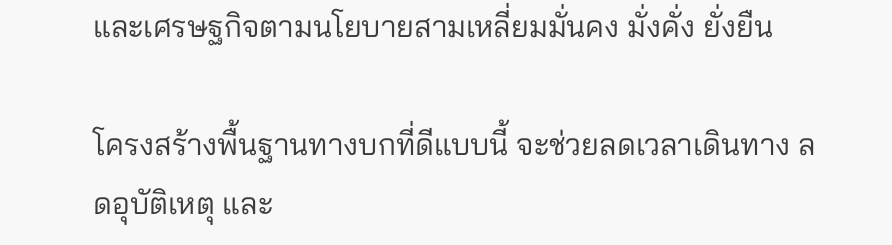และเศรษฐกิจตามนโยบายสามเหลี่ยมมั่นคง มั่งคั่ง ยั่งยืน

โครงสร้างพื้นฐานทางบกที่ดีแบบนี้ จะช่วยลดเวลาเดินทาง ลดอุบัติเหตุ และ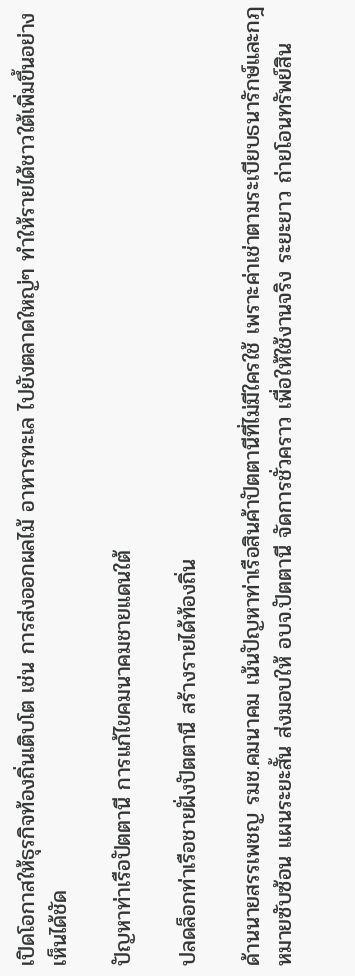เปิดโอกาสให้ธุรกิจท้องถิ่นเติบโต เช่น การส่งออกผลไม้ อาหารทะเล ไปยังตลาดใหญ่ๆ ทำให้รายได้ชาวใต้เพิ่มขึ้นอย่างเห็นได้ชัด

ปัญหาท่าเรือปัตตานี การแก้ไขคมนาคมชายแดนใต้

ปลดล็อกท่าเรือชายฝั่งปัตตานี สร้างรายได้ท้องถิ่น

ด้านนายสรรเพชญ รมช.คมนาคม เน้นปัญหาท่าเรือสินค้าปัตตานีที่ไม่มีใครใช้ เพราะค่าเช่าตามระเบียบธนารักษ์และกฎหมายซับซ้อน แผนระยะสั้น ส่งมอบให้ อบจ.ปัตตานี จัดการชั่วคราว เพื่อให้ใช้งานจริง ระยะยาว ถ่ายโอนทรัพย์สิน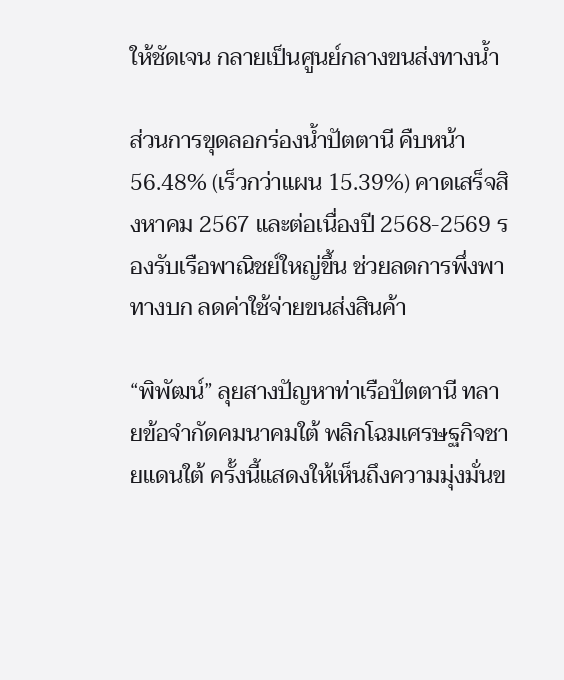ให้ชัดเจน กลายเป็นศูนย์กลางขนส่งทางน้ำ

ส่วนการขุดลอกร่องน้ำปัตตานี คืบหน้า 56.48% (เร็วกว่าแผน 15.39%) คาดเสร็จสิงหาคม 2567 และต่อเนื่องปี 2568-2569 รองรับเรือพาณิชย์ใหญ่ขึ้น ช่วยลดการพึ่งพาทางบก ลดค่าใช้จ่ายขนส่งสินค้า

“พิพัฒน์” ลุยสางปัญหาท่าเรือปัตตานี ทลายข้อจำกัดคมนาคมใต้ พลิกโฉมเศรษฐกิจชายแดนใต้ ครั้งนี้แสดงให้เห็นถึงความมุ่งมั่นข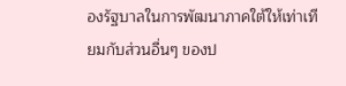องรัฐบาลในการพัฒนาภาคใต้ให้เท่าเทียมกับส่วนอื่นๆ ของป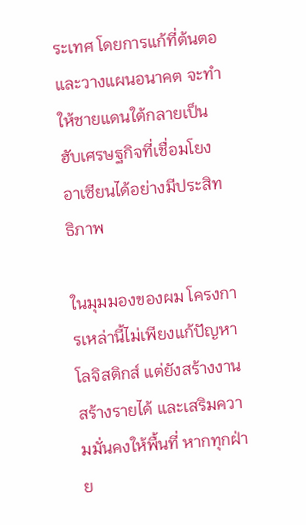ระเทศ โดยการแก้ที่ต้นตอและวางแผนอนาคต จะทำให้ชายแดนใต้กลายเป็นฮับเศรษฐกิจที่เชื่อมโยงอาเซียนได้อย่างมีประสิทธิภาพ

ในมุมมองของผม โครงการเหล่านี้ไม่เพียงแก้ปัญหาโลจิสติกส์ แต่ยังสร้างงาน สร้างรายได้ และเสริมความมั่นคงให้พื้นที่ หากทุกฝ่าย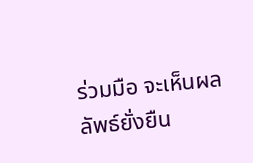ร่วมมือ จะเห็นผลลัพธ์ยั่งยืน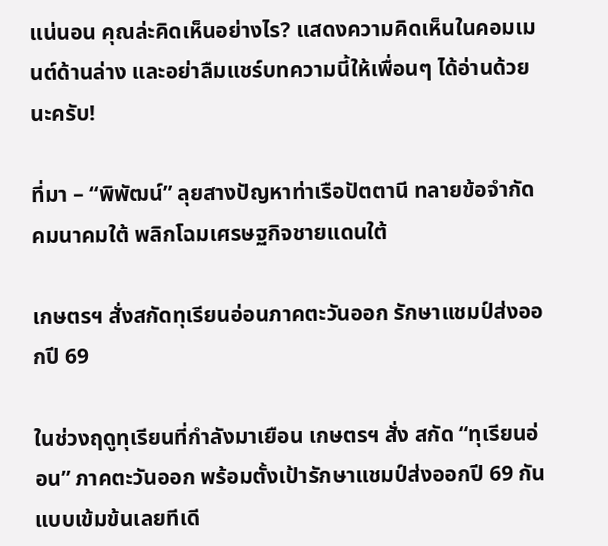แน่นอน คุณล่ะคิดเห็นอย่างไร? แสดงความคิดเห็นในคอมเมนต์ด้านล่าง และอย่าลืมแชร์บทความนี้ให้เพื่อนๆ ได้อ่านด้วยนะครับ!

ที่มา – “พิพัฒน์” ลุยสางปัญหาท่าเรือปัตตานี ทลายข้อจำกัดคมนาคมใต้ พลิกโฉมเศรษฐกิจชายแดนใต้

เกษตรฯ สั่งสกัดทุเรียนอ่อนภาคตะวันออก รักษาแชมป์ส่งออกปี 69

ในช่วงฤดูทุเรียนที่กำลังมาเยือน เกษตรฯ สั่ง สกัด “ทุเรียนอ่อน” ภาคตะวันออก พร้อมตั้งเป้ารักษาแชมป์ส่งออกปี 69 กันแบบเข้มข้นเลยทีเดี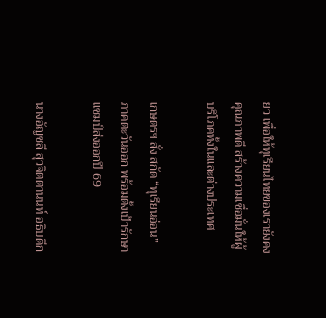ยว เพื่อให้ทุเรียนไทยของเรายังคงคุณภาพดี สร้างความเชื่อมั่นให้ผู้บริโภคทั้งในและต่างประเทศ

เกษตรฯ สั่ง สกัด “ทุเรียนอ่อน” ภาคตะวันออก พร้อมตั้งเป้ารักษาแชมป์ส่งออกปี 69

นางอัญชลี สุวจิตตานนท์ อธิบดีก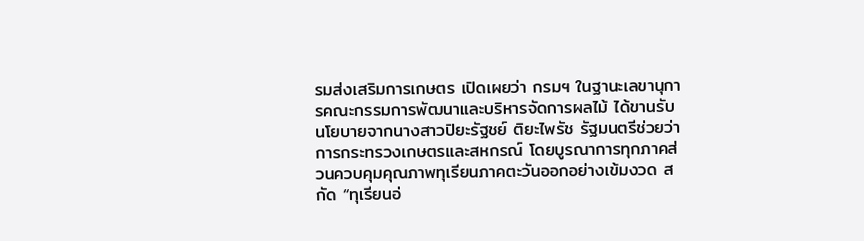รมส่งเสริมการเกษตร เปิดเผยว่า กรมฯ ในฐานะเลขานุการคณะกรรมการพัฒนาและบริหารจัดการผลไม้ ได้ขานรับนโยบายจากนางสาวปิยะรัฐชย์ ติยะไพรัช รัฐมนตรีช่วยว่าการกระทรวงเกษตรและสหกรณ์ โดยบูรณาการทุกภาคส่วนควบคุมคุณภาพทุเรียนภาคตะวันออกอย่างเข้มงวด สกัด “ทุเรียนอ่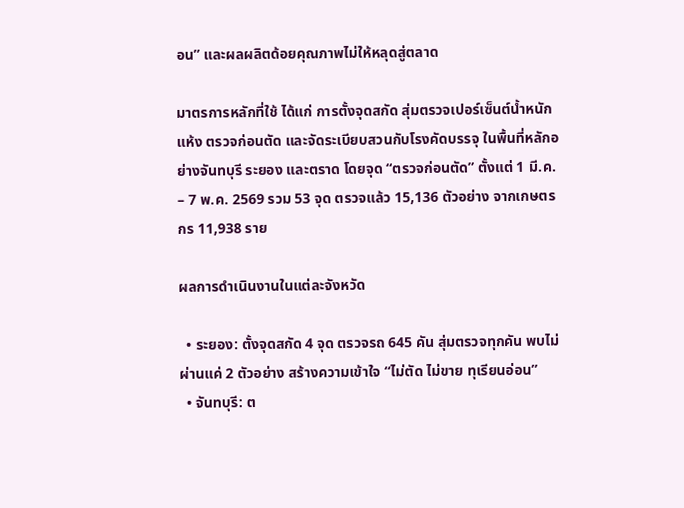อน” และผลผลิตด้อยคุณภาพไม่ให้หลุดสู่ตลาด

มาตรการหลักที่ใช้ ได้แก่ การตั้งจุดสกัด สุ่มตรวจเปอร์เซ็นต์น้ำหนักแห้ง ตรวจก่อนตัด และจัดระเบียบสวนกับโรงคัดบรรจุ ในพื้นที่หลักอย่างจันทบุรี ระยอง และตราด โดยจุด “ตรวจก่อนตัด” ตั้งแต่ 1 มี.ค. – 7 พ.ค. 2569 รวม 53 จุด ตรวจแล้ว 15,136 ตัวอย่าง จากเกษตรกร 11,938 ราย

ผลการดำเนินงานในแต่ละจังหวัด

  • ระยอง: ตั้งจุดสกัด 4 จุด ตรวจรถ 645 คัน สุ่มตรวจทุกคัน พบไม่ผ่านแค่ 2 ตัวอย่าง สร้างความเข้าใจ “ไม่ตัด ไม่ขาย ทุเรียนอ่อน”
  • จันทบุรี: ต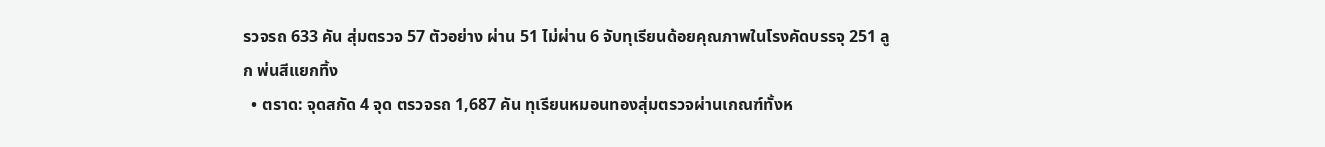รวจรถ 633 คัน สุ่มตรวจ 57 ตัวอย่าง ผ่าน 51 ไม่ผ่าน 6 จับทุเรียนด้อยคุณภาพในโรงคัดบรรจุ 251 ลูก พ่นสีแยกทิ้ง
  • ตราด: จุดสกัด 4 จุด ตรวจรถ 1,687 คัน ทุเรียนหมอนทองสุ่มตรวจผ่านเกณฑ์ทั้งห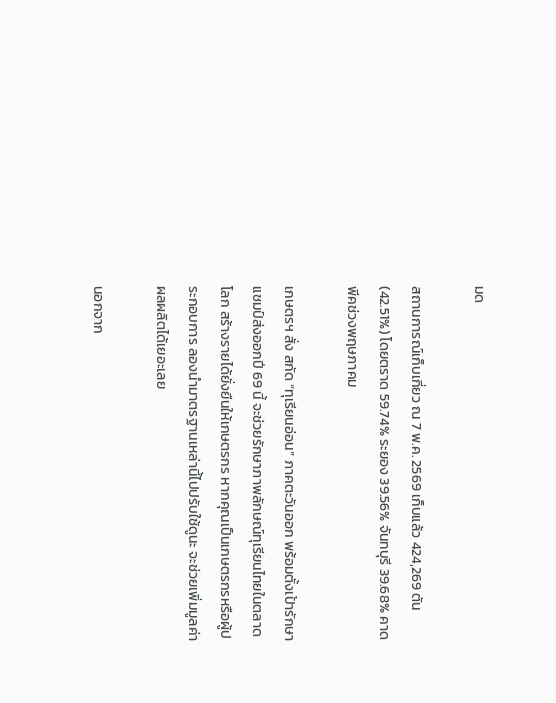มด

สถานการณ์เก็บเกี่ยว ณ 7 พ.ค. 2569 เก็บแล้ว 424,269 ตัน (42.51%) โดยตราด 59.74% ระยอง 39.56% จันทบุรี 39.68% คาดพีคช่วงพฤษภาคม

เกษตรฯ สั่ง สกัด “ทุเรียนอ่อน” ภาคตะวันออก พร้อมตั้งเป้ารักษาแชมป์ส่งออกปี 69 นี้ จะช่วยรักษาภาพลักษณ์ทุเรียนไทยในตลาดโลก สร้างรายได้ยั่งยืนให้เกษตรกร หากคุณเป็นเกษตรกรหรือผู้ประกอบการ ลองนำมาตรฐานเหล่านี้ไปปรับใช้ดูนะ จะช่วยเพิ่มมูลค่าผลผลิตได้เยอะเลย

นอกจาก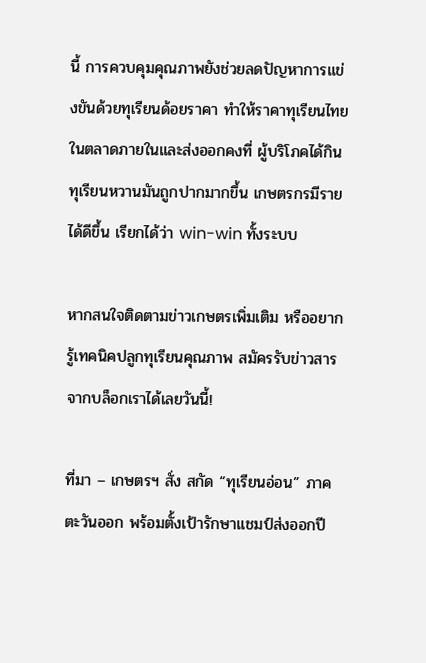นี้ การควบคุมคุณภาพยังช่วยลดปัญหาการแข่งขันด้วยทุเรียนด้อยราคา ทำให้ราคาทุเรียนไทยในตลาดภายในและส่งออกคงที่ ผู้บริโภคได้กินทุเรียนหวานมันถูกปากมากขึ้น เกษตรกรมีรายได้ดีขึ้น เรียกได้ว่า win-win ทั้งระบบ

หากสนใจติดตามข่าวเกษตรเพิ่มเติม หรืออยากรู้เทคนิคปลูกทุเรียนคุณภาพ สมัครรับข่าวสารจากบล็อกเราได้เลยวันนี้!

ที่มา – เกษตรฯ สั่ง สกัด “ทุเรียนอ่อน” ภาคตะวันออก พร้อมตั้งเป้ารักษาแชมป์ส่งออกปี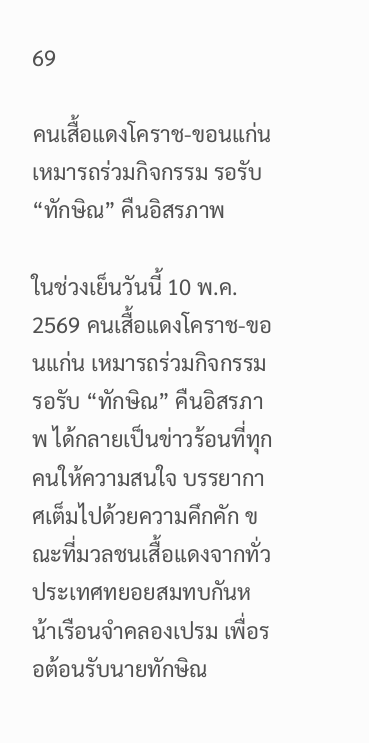69

คนเสื้อแดงโคราช-ขอนแก่น เหมารถร่วมกิจกรรม รอรับ “ทักษิณ” คืนอิสรภาพ

ในช่วงเย็นวันนี้ 10 พ.ค. 2569 คนเสื้อแดงโคราช-ขอนแก่น เหมารถร่วมกิจกรรม รอรับ “ทักษิณ” คืนอิสรภาพ ได้กลายเป็นข่าวร้อนที่ทุกคนให้ความสนใจ บรรยากาศเต็มไปด้วยความคึกคัก ขณะที่มวลชนเสื้อแดงจากทั่วประเทศทยอยสมทบกันหน้าเรือนจำคลองเปรม เพื่อรอต้อนรับนายทักษิณ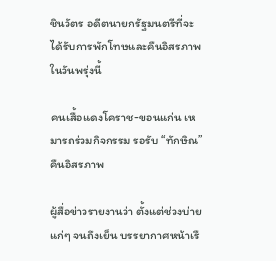ชินวัตร อดีตนายกรัฐมนตรีที่จะได้รับการพักโทษและคืนอิสรภาพในวันพรุ่งนี้

คนเสื้อแดงโคราช-ขอนแก่น เหมารถร่วมกิจกรรม รอรับ “ทักษิณ” คืนอิสรภาพ

ผู้สื่อข่าวรายงานว่า ตั้งแต่ช่วงบ่ายแก่ๆ จนถึงเย็น บรรยากาศหน้าเรื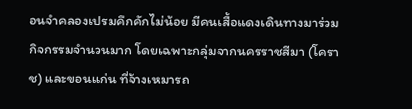อนจำคลองเปรมคึกคักไม่น้อย มีคนเสื้อแดงเดินทางมาร่วมกิจกรรมจำนวนมาก โดยเฉพาะกลุ่มจากนครราชสีมา (โคราช) และขอนแก่น ที่จ้างเหมารถ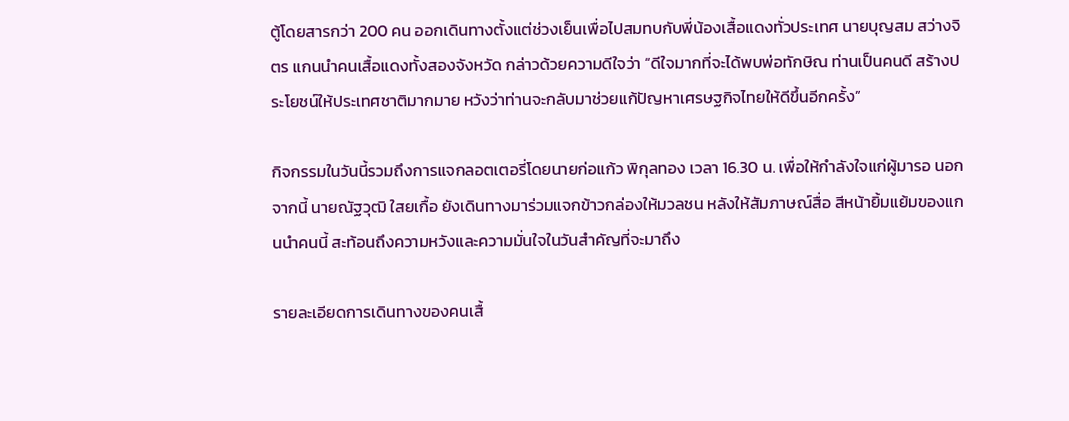ตู้โดยสารกว่า 200 คน ออกเดินทางตั้งแต่ช่วงเย็นเพื่อไปสมทบกับพี่น้องเสื้อแดงทั่วประเทศ นายบุญสม สว่างจิตร แกนนำคนเสื้อแดงทั้งสองจังหวัด กล่าวด้วยความดีใจว่า “ดีใจมากที่จะได้พบพ่อทักษิณ ท่านเป็นคนดี สร้างประโยชน์ให้ประเทศชาติมากมาย หวังว่าท่านจะกลับมาช่วยแก้ปัญหาเศรษฐกิจไทยให้ดีขึ้นอีกครั้ง”

กิจกรรมในวันนี้รวมถึงการแจกลอตเตอรี่โดยนายก่อแก้ว พิกุลทอง เวลา 16.30 น. เพื่อให้กำลังใจแก่ผู้มารอ นอกจากนี้ นายณัฐวุฒิ ใสยเกื้อ ยังเดินทางมาร่วมแจกข้าวกล่องให้มวลชน หลังให้สัมภาษณ์สื่อ สีหน้ายิ้มแย้มของแกนนำคนนี้ สะท้อนถึงความหวังและความมั่นใจในวันสำคัญที่จะมาถึง

รายละเอียดการเดินทางของคนเสื้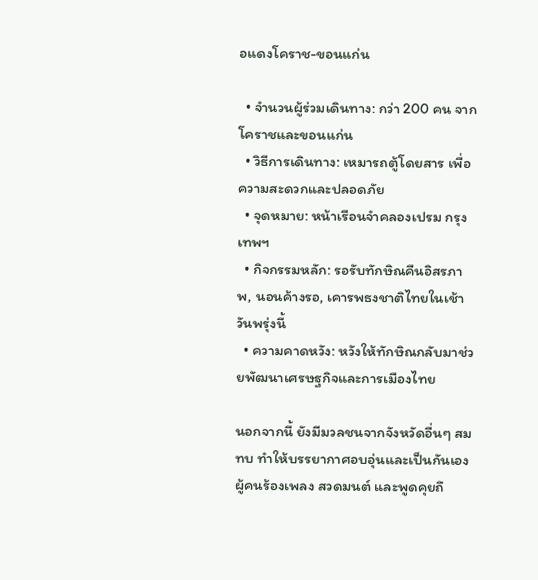อแดงโคราช-ขอนแก่น

  • จำนวนผู้ร่วมเดินทาง: กว่า 200 คน จากโคราชและขอนแก่น
  • วิธีการเดินทาง: เหมารถตู้โดยสาร เพื่อความสะดวกและปลอดภัย
  • จุดหมาย: หน้าเรือนจำคลองเปรม กรุงเทพฯ
  • กิจกรรมหลัก: รอรับทักษิณคืนอิสรภาพ, นอนค้างรอ, เคารพธงชาติไทยในเช้าวันพรุ่งนี้
  • ความคาดหวัง: หวังให้ทักษิณกลับมาช่วยพัฒนาเศรษฐกิจและการเมืองไทย

นอกจากนี้ ยังมีมวลชนจากจังหวัดอื่นๆ สมทบ ทำให้บรรยากาศอบอุ่นและเป็นกันเอง ผู้คนร้องเพลง สวดมนต์ และพูดคุยถึ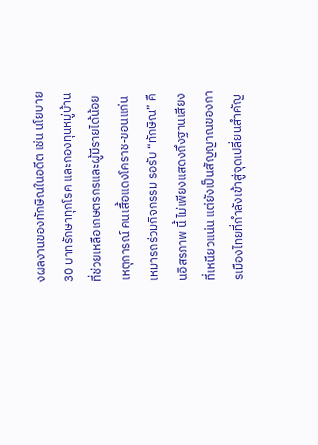งผลงานของทักษิณในอดีต เช่น นโยบาย 30 บาทรักษาทุกโรค และกองทุนหมู่บ้านที่ช่วยเหลือเกษตรกรและผู้มีรายได้น้อย เหตุการณ์ คนเสื้อแดงโคราช-ขอนแก่น เหมารถร่วมกิจกรรม รอรับ “ทักษิณ” คืนอิสรภาพ นี้ ไม่เพียงแสดงถึงฐานเสียงที่เหนียวแน่น แต่ยังเป็นสัญญาณของการเมืองไทยที่กำลังเข้าสู่จุดเปลี่ยนสำคัญ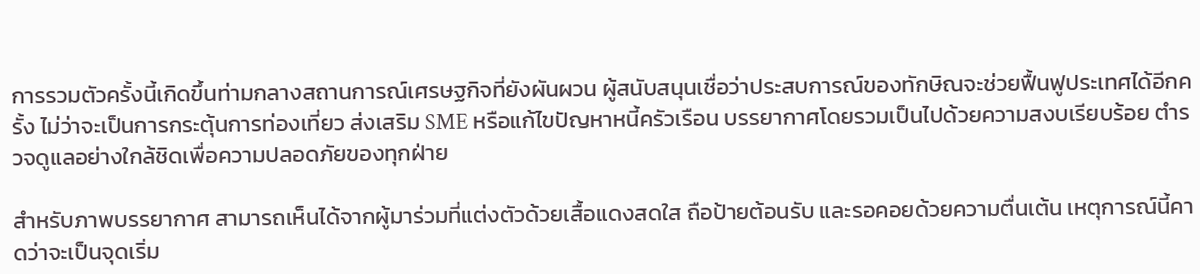การรวมตัวครั้งนี้เกิดขึ้นท่ามกลางสถานการณ์เศรษฐกิจที่ยังผันผวน ผู้สนับสนุนเชื่อว่าประสบการณ์ของทักษิณจะช่วยฟื้นฟูประเทศได้อีกครั้ง ไม่ว่าจะเป็นการกระตุ้นการท่องเที่ยว ส่งเสริม SME หรือแก้ไขปัญหาหนี้ครัวเรือน บรรยากาศโดยรวมเป็นไปด้วยความสงบเรียบร้อย ตำรวจดูแลอย่างใกล้ชิดเพื่อความปลอดภัยของทุกฝ่าย

สำหรับภาพบรรยากาศ สามารถเห็นได้จากผู้มาร่วมที่แต่งตัวด้วยเสื้อแดงสดใส ถือป้ายต้อนรับ และรอคอยด้วยความตื่นเต้น เหตุการณ์นี้คาดว่าจะเป็นจุดเริ่ม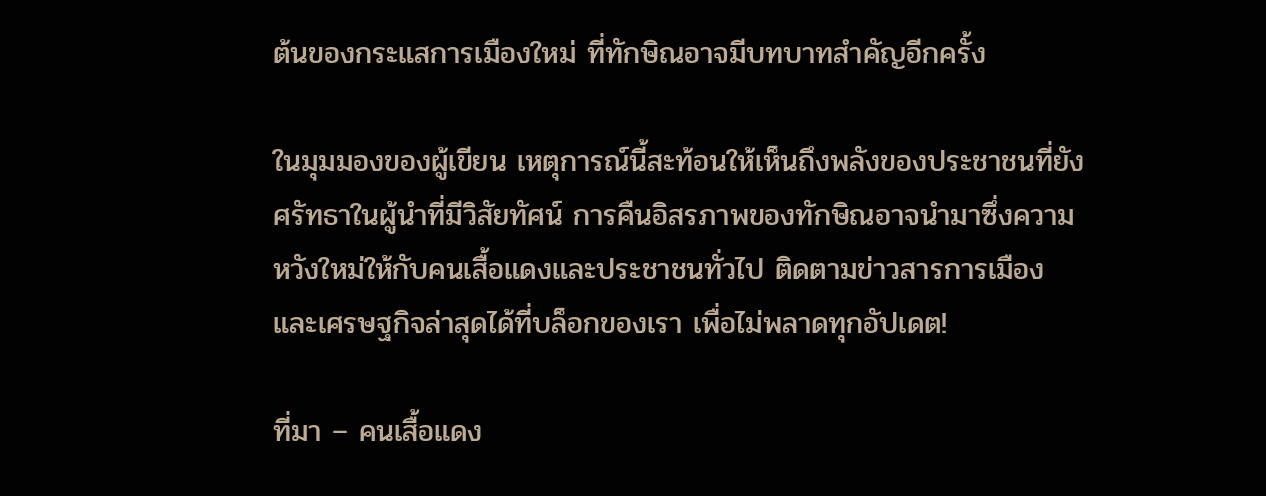ต้นของกระแสการเมืองใหม่ ที่ทักษิณอาจมีบทบาทสำคัญอีกครั้ง

ในมุมมองของผู้เขียน เหตุการณ์นี้สะท้อนให้เห็นถึงพลังของประชาชนที่ยังศรัทธาในผู้นำที่มีวิสัยทัศน์ การคืนอิสรภาพของทักษิณอาจนำมาซึ่งความหวังใหม่ให้กับคนเสื้อแดงและประชาชนทั่วไป ติดตามข่าวสารการเมืองและเศรษฐกิจล่าสุดได้ที่บล็อกของเรา เพื่อไม่พลาดทุกอัปเดต!

ที่มา – คนเสื้อแดง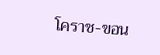โคราช-ขอน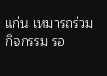แก่น เหมารถร่วมกิจกรรม รอ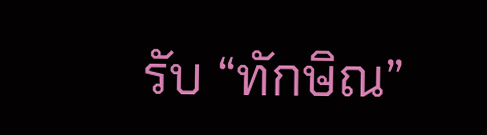รับ “ทักษิณ”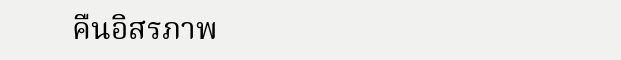คืนอิสรภาพ